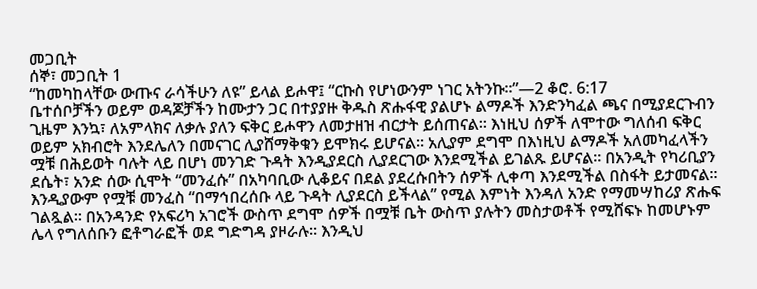መጋቢት
ሰኞ፣ መጋቢት 1
“ከመካከላቸው ውጡና ራሳችሁን ለዩ” ይላል ይሖዋ፤ “ርኩስ የሆነውንም ነገር አትንኩ።”—2 ቆሮ. 6:17
ቤተሰቦቻችን ወይም ወዳጆቻችን ከሙታን ጋር በተያያዙ ቅዱስ ጽሑፋዊ ያልሆኑ ልማዶች እንድንካፈል ጫና በሚያደርጉብን ጊዜም እንኳ፣ ለአምላክና ለቃሉ ያለን ፍቅር ይሖዋን ለመታዘዝ ብርታት ይሰጠናል። እነዚህ ሰዎች ለሞተው ግለሰብ ፍቅር ወይም አክብሮት እንደሌለን በመናገር ሊያሸማቅቁን ይሞክሩ ይሆናል። አሊያም ደግሞ በእነዚህ ልማዶች አለመካፈላችን ሟቹ በሕይወት ባሉት ላይ በሆነ መንገድ ጉዳት እንዲያደርስ ሊያደርገው እንደሚችል ይገልጹ ይሆናል። በአንዲት የካሪቢያን ደሴት፣ አንድ ሰው ሲሞት “መንፈሱ” በአካባቢው ሊቆይና በደል ያደረሱበትን ሰዎች ሊቀጣ እንደሚችል በስፋት ይታመናል። እንዲያውም የሟቹ መንፈስ “በማኅበረሰቡ ላይ ጉዳት ሊያደርስ ይችላል” የሚል እምነት እንዳለ አንድ የማመሣከሪያ ጽሑፍ ገልጿል። በአንዳንድ የአፍሪካ አገሮች ውስጥ ደግሞ ሰዎች በሟቹ ቤት ውስጥ ያሉትን መስታወቶች የሚሸፍኑ ከመሆኑም ሌላ የግለሰቡን ፎቶግራፎች ወደ ግድግዳ ያዞራሉ። እንዲህ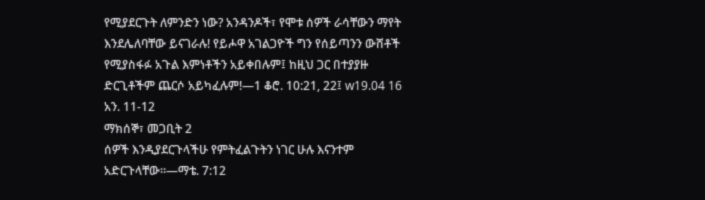የሚያደርጉት ለምንድን ነው? አንዳንዶች፣ የሞቱ ሰዎች ራሳቸውን ማየት እንደሌለባቸው ይናገራሉ! የይሖዋ አገልጋዮች ግን የሰይጣንን ውሸቶች የሚያስፋፉ አጉል እምነቶችን አይቀበሉም፤ ከዚህ ጋር በተያያዙ ድርጊቶችም ጨርሶ አይካፈሉም!—1 ቆሮ. 10:21, 22፤ w19.04 16 አን. 11-12
ማክሰኞ፣ መጋቢት 2
ሰዎች እንዲያደርጉላችሁ የምትፈልጉትን ነገር ሁሉ እናንተም አድርጉላቸው።—ማቴ. 7:12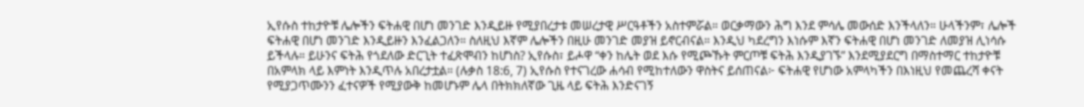ኢየሱስ ተከታዮቹ ሌሎችን ፍትሐዊ በሆነ መንገድ እንዲይዙ የሚያበረታቱ መሠረታዊ ሥርዓቶችን አስተምሯል። ወርቃማውን ሕግ እንደ ምሳሌ መውሰድ እንችላለን። ሁላችንም፣ ሌሎች ፍትሐዊ በሆነ መንገድ እንዲይዙን እንፈልጋለን። ስለዚህ እኛም ሌሎችን በዚሁ መንገድ መያዝ ይኖርብናል። እንዲህ ካደረግን እነሱም እኛን ፍትሐዊ በሆነ መንገድ ለመያዝ ሊነሳሱ ይችላሉ። ይሁንና ፍትሕ የጎደለው ድርጊት ተፈጽሞብን ከሆነስ? ኢየሱስ፣ ይሖዋ “ቀን ከሌት ወደ እሱ የሚጮኹት ምርጦቹ ፍትሕ እንዲያገኙ” እንደሚያደርግ በማስተማር ተከታዮቹ በአምላክ ላይ እምነት እንዲጥሉ አበረታቷል። (ሉቃስ 18:6, 7) ኢየሱስ የተናገረው ሐሳብ የሚከተለውን ዋስትና ይሰጠናል፦ ፍትሐዊ የሆነው አምላካችን በእነዚህ የመጨረሻ ቀናት የሚያጋጥሙንን ፈተናዎች የሚያውቅ ከመሆኑም ሌላ በትክክለኛው ጊዜ ላይ ፍትሕ እንድናገኝ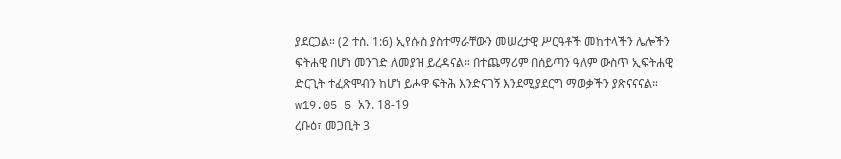ያደርጋል። (2 ተሰ. 1:6) ኢየሱስ ያስተማራቸውን መሠረታዊ ሥርዓቶች መከተላችን ሌሎችን ፍትሐዊ በሆነ መንገድ ለመያዝ ይረዳናል። በተጨማሪም በሰይጣን ዓለም ውስጥ ኢፍትሐዊ ድርጊት ተፈጽሞብን ከሆነ ይሖዋ ፍትሕ እንድናገኝ እንደሚያደርግ ማወቃችን ያጽናናናል። w19.05 5 አን. 18-19
ረቡዕ፣ መጋቢት 3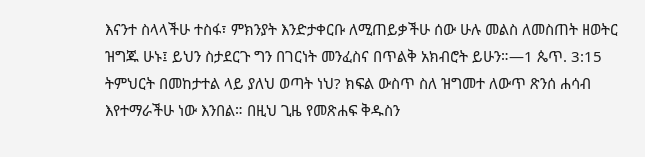እናንተ ስላላችሁ ተስፋ፣ ምክንያት እንድታቀርቡ ለሚጠይቃችሁ ሰው ሁሉ መልስ ለመስጠት ዘወትር ዝግጁ ሁኑ፤ ይህን ስታደርጉ ግን በገርነት መንፈስና በጥልቅ አክብሮት ይሁን።—1 ጴጥ. 3:15
ትምህርት በመከታተል ላይ ያለህ ወጣት ነህ? ክፍል ውስጥ ስለ ዝግመተ ለውጥ ጽንሰ ሐሳብ እየተማራችሁ ነው እንበል። በዚህ ጊዜ የመጽሐፍ ቅዱስን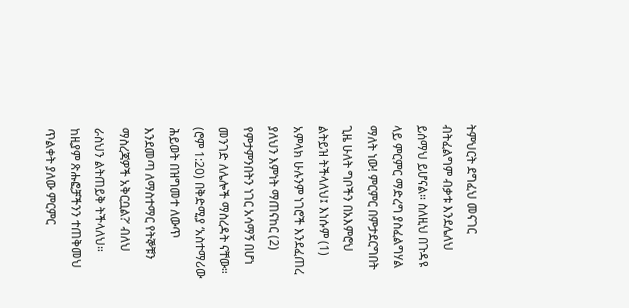ትምህርት ደግፈህ መናገር ብትፈልግም ብቃቱ እንደሌለህ ይሰማህ ይሆናል። ስለዚህ በጉዳዩ ላይ ምርምር ማድረግ ያስፈልግሃል ማለት ነው! ምርምር በምታደርግበት ጊዜ ሁለት ግቦችን በአእምሮህ ልትይዝ ትችላለህ፤ እነሱም (1) አምላክ ሁሉንም ነገሮች እንደፈጠረ ያለህን እምነት ማጠናከር (2) የምታምንበትን ነገር አሳማኝ በሆነ መንገድ ለሌሎች ማስረዳት ናቸው። (ሮም 1:20) በቅድሚያ ‘አስተማሪው ሕይወት በዝግመተ ለውጥ እንደመጣ ለማስተማር የትኞቹን ማስረጃዎች አቅርቧል?’ ብለህ ራስህን ልትጠይቅ ትችላለህ። ከዚያም ጽሑፎቻችንን ተጠቅመህ ጥልቀት ያለው ምርምር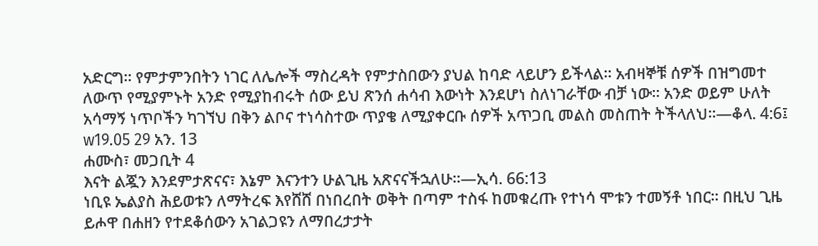አድርግ። የምታምንበትን ነገር ለሌሎች ማስረዳት የምታስበውን ያህል ከባድ ላይሆን ይችላል። አብዛኞቹ ሰዎች በዝግመተ ለውጥ የሚያምኑት አንድ የሚያከብሩት ሰው ይህ ጽንሰ ሐሳብ እውነት እንደሆነ ስለነገራቸው ብቻ ነው። አንድ ወይም ሁለት አሳማኝ ነጥቦችን ካገኘህ በቅን ልቦና ተነሳስተው ጥያቄ ለሚያቀርቡ ሰዎች አጥጋቢ መልስ መስጠት ትችላለህ።—ቆላ. 4:6፤ w19.05 29 አን. 13
ሐሙስ፣ መጋቢት 4
እናት ልጇን እንደምታጽናና፣ እኔም እናንተን ሁልጊዜ አጽናናችኋለሁ።—ኢሳ. 66:13
ነቢዩ ኤልያስ ሕይወቱን ለማትረፍ እየሸሸ በነበረበት ወቅት በጣም ተስፋ ከመቁረጡ የተነሳ ሞቱን ተመኝቶ ነበር። በዚህ ጊዜ ይሖዋ በሐዘን የተደቆሰውን አገልጋዩን ለማበረታታት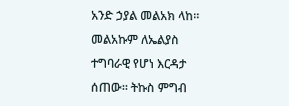አንድ ኃያል መልአክ ላከ። መልአኩም ለኤልያስ ተግባራዊ የሆነ እርዳታ ሰጠው። ትኩስ ምግብ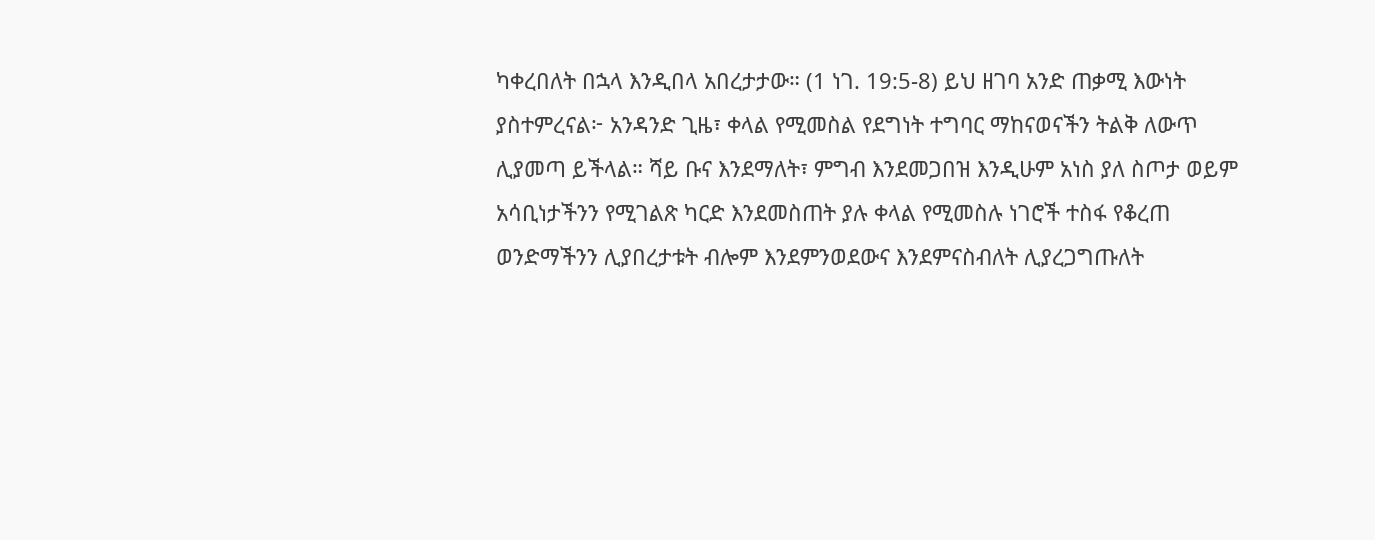ካቀረበለት በኋላ እንዲበላ አበረታታው። (1 ነገ. 19:5-8) ይህ ዘገባ አንድ ጠቃሚ እውነት ያስተምረናል፦ አንዳንድ ጊዜ፣ ቀላል የሚመስል የደግነት ተግባር ማከናወናችን ትልቅ ለውጥ ሊያመጣ ይችላል። ሻይ ቡና እንደማለት፣ ምግብ እንደመጋበዝ እንዲሁም አነስ ያለ ስጦታ ወይም አሳቢነታችንን የሚገልጽ ካርድ እንደመስጠት ያሉ ቀላል የሚመስሉ ነገሮች ተስፋ የቆረጠ ወንድማችንን ሊያበረታቱት ብሎም እንደምንወደውና እንደምናስብለት ሊያረጋግጡለት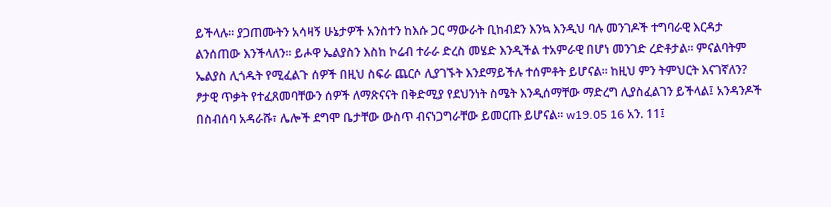ይችላሉ። ያጋጠሙትን አሳዛኝ ሁኔታዎች አንስተን ከእሱ ጋር ማውራት ቢከብደን እንኳ እንዲህ ባሉ መንገዶች ተግባራዊ እርዳታ ልንሰጠው እንችላለን። ይሖዋ ኤልያስን እስከ ኮሬብ ተራራ ድረስ መሄድ እንዲችል ተአምራዊ በሆነ መንገድ ረድቶታል። ምናልባትም ኤልያስ ሊጎዱት የሚፈልጉ ሰዎች በዚህ ስፍራ ጨርሶ ሊያገኙት እንደማይችሉ ተሰምቶት ይሆናል። ከዚህ ምን ትምህርት እናገኛለን? ፆታዊ ጥቃት የተፈጸመባቸውን ሰዎች ለማጽናናት በቅድሚያ የደህንነት ስሜት እንዲሰማቸው ማድረግ ሊያስፈልገን ይችላል፤ አንዳንዶች በስብሰባ አዳራሹ፣ ሌሎች ደግሞ ቤታቸው ውስጥ ብናነጋግራቸው ይመርጡ ይሆናል። w19.05 16 አን. 11፤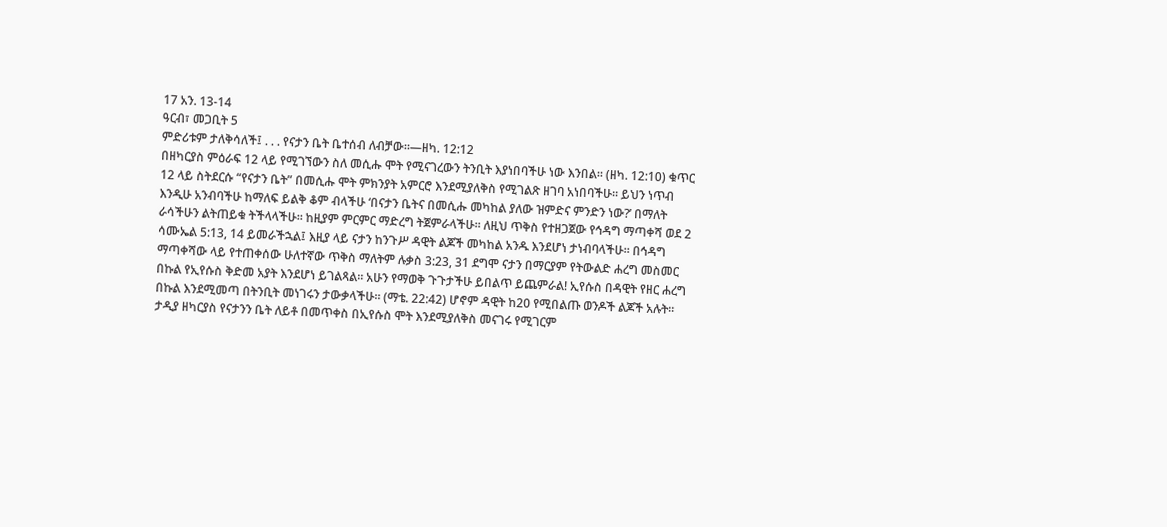17 አን. 13-14
ዓርብ፣ መጋቢት 5
ምድሪቱም ታለቅሳለች፤ . . . የናታን ቤት ቤተሰብ ለብቻው።—ዘካ. 12:12
በዘካርያስ ምዕራፍ 12 ላይ የሚገኘውን ስለ መሲሑ ሞት የሚናገረውን ትንቢት እያነበባችሁ ነው እንበል። (ዘካ. 12:10) ቁጥር 12 ላይ ስትደርሱ “የናታን ቤት” በመሲሑ ሞት ምክንያት አምርሮ እንደሚያለቅስ የሚገልጽ ዘገባ አነበባችሁ። ይህን ነጥብ እንዲሁ አንብባችሁ ከማለፍ ይልቅ ቆም ብላችሁ ‘በናታን ቤትና በመሲሑ መካከል ያለው ዝምድና ምንድን ነው?’ በማለት ራሳችሁን ልትጠይቁ ትችላላችሁ። ከዚያም ምርምር ማድረግ ትጀምራላችሁ። ለዚህ ጥቅስ የተዘጋጀው የኅዳግ ማጣቀሻ ወደ 2 ሳሙኤል 5:13, 14 ይመራችኋል፤ እዚያ ላይ ናታን ከንጉሥ ዳዊት ልጆች መካከል አንዱ እንደሆነ ታነብባላችሁ። በኅዳግ ማጣቀሻው ላይ የተጠቀሰው ሁለተኛው ጥቅስ ማለትም ሉቃስ 3:23, 31 ደግሞ ናታን በማርያም የትውልድ ሐረግ መስመር በኩል የኢየሱስ ቅድመ አያት እንደሆነ ይገልጻል። አሁን የማወቅ ጉጉታችሁ ይበልጥ ይጨምራል! ኢየሱስ በዳዊት የዘር ሐረግ በኩል እንደሚመጣ በትንቢት መነገሩን ታውቃላችሁ። (ማቴ. 22:42) ሆኖም ዳዊት ከ20 የሚበልጡ ወንዶች ልጆች አሉት። ታዲያ ዘካርያስ የናታንን ቤት ለይቶ በመጥቀስ በኢየሱስ ሞት እንደሚያለቅስ መናገሩ የሚገርም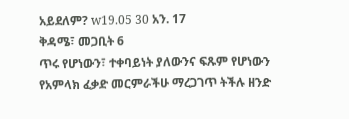አይደለም? w19.05 30 አን. 17
ቅዳሜ፣ መጋቢት 6
ጥሩ የሆነውን፣ ተቀባይነት ያለውንና ፍጹም የሆነውን የአምላክ ፈቃድ መርምራችሁ ማረጋገጥ ትችሉ ዘንድ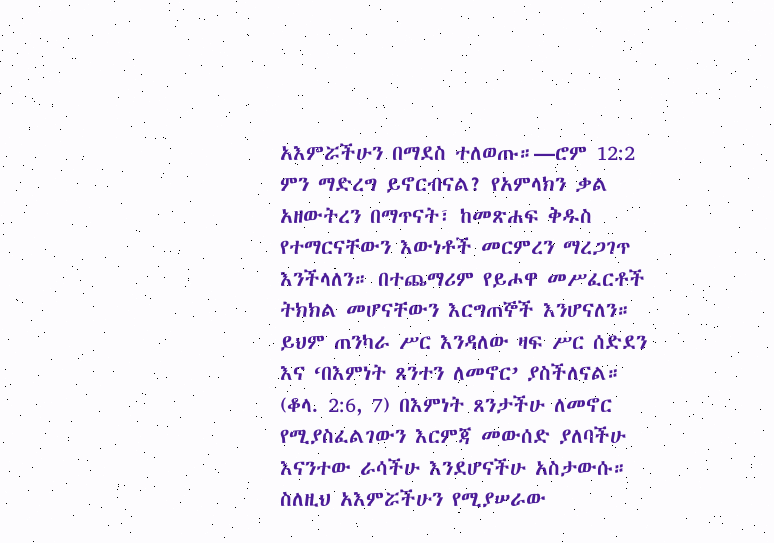አእምሯችሁን በማደስ ተለወጡ።—ሮም 12:2
ምን ማድረግ ይኖርብናል? የአምላክን ቃል አዘውትረን በማጥናት፣ ከመጽሐፍ ቅዱስ የተማርናቸውን እውነቶች መርምረን ማረጋገጥ እንችላለን። በተጨማሪም የይሖዋ መሥፈርቶች ትክክል መሆናቸውን እርግጠኞች እንሆናለን። ይህም ጠንካራ ሥር እንዳለው ዛፍ ሥር ሰድደን እና ‘በእምነት ጸንተን ለመኖር’ ያስችለናል። (ቆላ. 2:6, 7) በእምነት ጸንታችሁ ለመኖር የሚያስፈልገውን እርምጃ መውሰድ ያለባችሁ እናንተው ራሳችሁ እንደሆናችሁ አስታውሱ። ስለዚህ አእምሯችሁን የሚያሠራው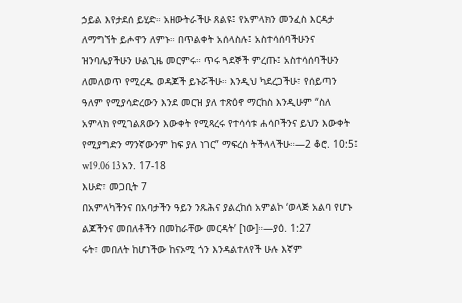ኃይል እየታደሰ ይሂድ። አዘውትራችሁ ጸልዩ፤ የአምላክን መንፈስ እርዳታ ለማግኘት ይሖዋን ለምኑ። በጥልቀት አሰላስሉ፤ አስተሳሰባችሁንና ዝንባሌያችሁን ሁልጊዜ መርምሩ። ጥሩ ጓደኞች ምረጡ፤ አስተሳሰባችሁን ለመለወጥ የሚረዱ ወዳጆች ይኑሯችሁ። እንዲህ ካደረጋችሁ፣ የሰይጣን ዓለም የሚያሳድረውን እንደ መርዝ ያለ ተጽዕኖ ማርከስ እንዲሁም “ስለ አምላክ የሚገልጸውን እውቀት የሚጻረሩ የተሳሳቱ ሐሳቦችንና ይህን እውቀት የሚያግድን ማንኛውንም ከፍ ያለ ነገር” ማፍረስ ትችላላችሁ።—2 ቆሮ. 10:5፤ w19.06 13 አን. 17-18
እሁድ፣ መጋቢት 7
በአምላካችንና በአባታችን ዓይን ንጹሕና ያልረከሰ አምልኮ ‘ወላጅ አልባ የሆኑ ልጆችንና መበለቶችን በመከራቸው መርዳት’ [ነው]።—ያዕ. 1:27
ሩት፣ መበለት ከሆነችው ከናኦሚ ጎን እንዳልተለየች ሁሉ እኛም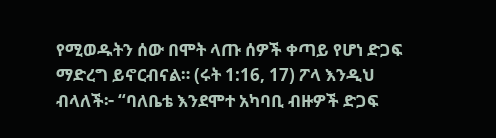የሚወዱትን ሰው በሞት ላጡ ሰዎች ቀጣይ የሆነ ድጋፍ ማድረግ ይኖርብናል። (ሩት 1:16, 17) ፖላ እንዲህ ብላለች፦ “ባለቤቴ እንደሞተ አካባቢ ብዙዎች ድጋፍ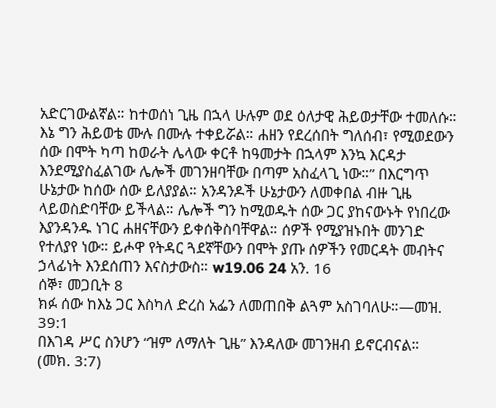አድርገውልኛል። ከተወሰነ ጊዜ በኋላ ሁሉም ወደ ዕለታዊ ሕይወታቸው ተመለሱ። እኔ ግን ሕይወቴ ሙሉ በሙሉ ተቀይሯል። ሐዘን የደረሰበት ግለሰብ፣ የሚወደውን ሰው በሞት ካጣ ከወራት ሌላው ቀርቶ ከዓመታት በኋላም እንኳ እርዳታ እንደሚያስፈልገው ሌሎች መገንዘባቸው በጣም አስፈላጊ ነው።” በእርግጥ ሁኔታው ከሰው ሰው ይለያያል። አንዳንዶች ሁኔታውን ለመቀበል ብዙ ጊዜ ላይወስድባቸው ይችላል። ሌሎች ግን ከሚወዱት ሰው ጋር ያከናውኑት የነበረው እያንዳንዱ ነገር ሐዘናቸውን ይቀሰቅስባቸዋል። ሰዎች የሚያዝኑበት መንገድ የተለያየ ነው። ይሖዋ የትዳር ጓደኛቸውን በሞት ያጡ ሰዎችን የመርዳት መብትና ኃላፊነት እንደሰጠን እናስታውስ። w19.06 24 አን. 16
ሰኞ፣ መጋቢት 8
ክፉ ሰው ከእኔ ጋር እስካለ ድረስ አፌን ለመጠበቅ ልጓም አስገባለሁ።—መዝ. 39:1
በእገዳ ሥር ስንሆን “ዝም ለማለት ጊዜ” እንዳለው መገንዘብ ይኖርብናል። (መክ. 3:7)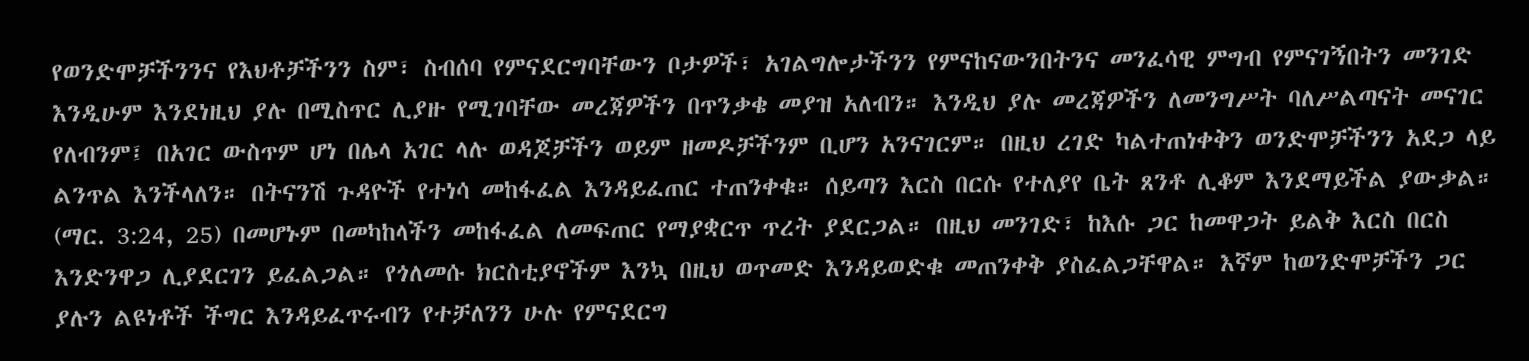የወንድሞቻችንንና የእህቶቻችንን ስም፣ ስብሰባ የምናደርግባቸውን ቦታዎች፣ አገልግሎታችንን የምናከናውንበትንና መንፈሳዊ ምግብ የምናገኝበትን መንገድ እንዲሁም እንደነዚህ ያሉ በሚስጥር ሊያዙ የሚገባቸው መረጃዎችን በጥንቃቄ መያዝ አለብን። እንዲህ ያሉ መረጃዎችን ለመንግሥት ባለሥልጣናት መናገር የለብንም፤ በአገር ውስጥም ሆነ በሌላ አገር ላሉ ወዳጆቻችን ወይም ዘመዶቻችንም ቢሆን አንናገርም። በዚህ ረገድ ካልተጠነቀቅን ወንድሞቻችንን አደጋ ላይ ልንጥል እንችላለን። በትናንሽ ጉዳዮች የተነሳ መከፋፈል እንዳይፈጠር ተጠንቀቁ። ሰይጣን እርስ በርሱ የተለያየ ቤት ጸንቶ ሊቆም እንደማይችል ያውቃል። (ማር. 3:24, 25) በመሆኑም በመካከላችን መከፋፈል ለመፍጠር የማያቋርጥ ጥረት ያደርጋል። በዚህ መንገድ፣ ከእሱ ጋር ከመዋጋት ይልቅ እርስ በርስ እንድንዋጋ ሊያደርገን ይፈልጋል። የጎለመሱ ክርስቲያኖችም እንኳ በዚህ ወጥመድ እንዳይወድቁ መጠንቀቅ ያስፈልጋቸዋል። እኛም ከወንድሞቻችን ጋር ያሉን ልዩነቶች ችግር እንዳይፈጥሩብን የተቻለንን ሁሉ የምናደርግ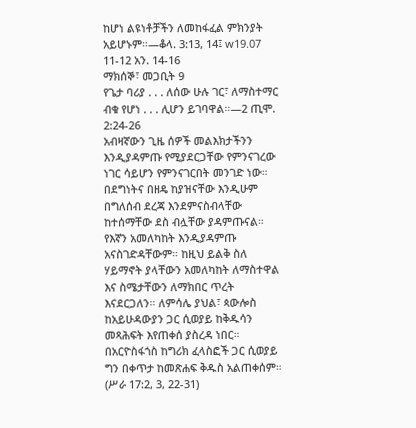ከሆነ ልዩነቶቻችን ለመከፋፈል ምክንያት አይሆኑም።—ቆላ. 3:13, 14፤ w19.07 11-12 አን. 14-16
ማክሰኞ፣ መጋቢት 9
የጌታ ባሪያ . . . ለሰው ሁሉ ገር፣ ለማስተማር ብቁ የሆነ . . . ሊሆን ይገባዋል።—2 ጢሞ. 2:24-26
አብዛኛውን ጊዜ ሰዎች መልእክታችንን እንዲያዳምጡ የሚያደርጋቸው የምንናገረው ነገር ሳይሆን የምንናገርበት መንገድ ነው። በደግነትና በዘዴ ከያዝናቸው እንዲሁም በግለሰብ ደረጃ እንደምናስብላቸው ከተሰማቸው ደስ ብሏቸው ያዳምጡናል። የእኛን አመለካከት እንዲያዳምጡ አናስገድዳቸውም። ከዚህ ይልቅ ስለ ሃይማኖት ያላቸውን አመለካከት ለማስተዋል እና ስሜታቸውን ለማክበር ጥረት እናደርጋለን። ለምሳሌ ያህል፣ ጳውሎስ ከአይሁዳውያን ጋር ሲወያይ ከቅዱሳን መጻሕፍት እየጠቀሰ ያስረዳ ነበር። በአርዮስፋጎስ ከግሪክ ፈላስፎች ጋር ሲወያይ ግን በቀጥታ ከመጽሐፍ ቅዱስ አልጠቀሰም። (ሥራ 17:2, 3, 22-31)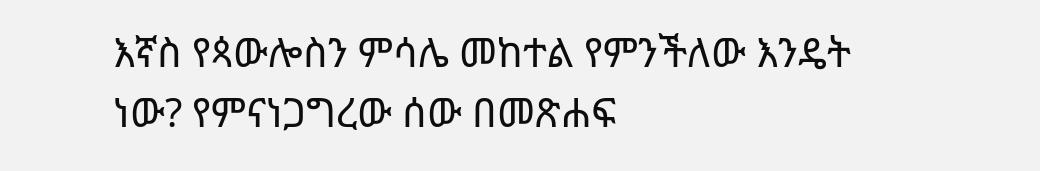እኛስ የጳውሎስን ምሳሌ መከተል የምንችለው እንዴት ነው? የምናነጋግረው ሰው በመጽሐፍ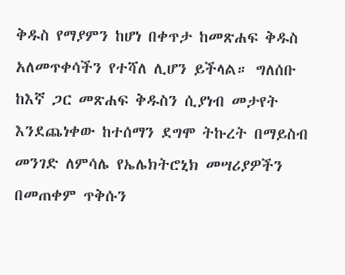ቅዱስ የማያምን ከሆነ በቀጥታ ከመጽሐፍ ቅዱስ አለመጥቀሳችን የተሻለ ሊሆን ይችላል። ግለሰቡ ከእኛ ጋር መጽሐፍ ቅዱስን ሲያነብ መታየት እንደጨነቀው ከተሰማን ደግሞ ትኩረት በማይስብ መንገድ ለምሳሌ የኤሌክትሮኒክ መሣሪያዎችን በመጠቀም ጥቅሱን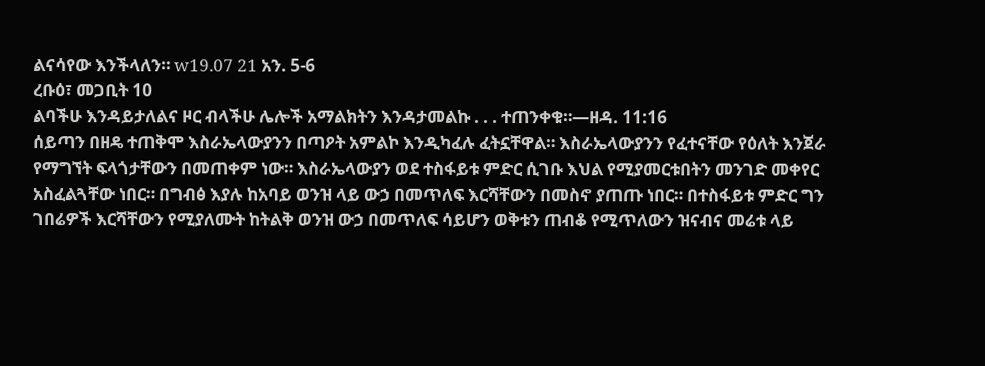ልናሳየው እንችላለን። w19.07 21 አን. 5-6
ረቡዕ፣ መጋቢት 10
ልባችሁ እንዳይታለልና ዞር ብላችሁ ሌሎች አማልክትን እንዳታመልኩ . . . ተጠንቀቁ።—ዘዳ. 11:16
ሰይጣን በዘዴ ተጠቅሞ እስራኤላውያንን በጣዖት አምልኮ እንዲካፈሉ ፈትኗቸዋል። እስራኤላውያንን የፈተናቸው የዕለት እንጀራ የማግኘት ፍላጎታቸውን በመጠቀም ነው። እስራኤላውያን ወደ ተስፋይቱ ምድር ሲገቡ እህል የሚያመርቱበትን መንገድ መቀየር አስፈልጓቸው ነበር። በግብፅ እያሉ ከአባይ ወንዝ ላይ ውኃ በመጥለፍ እርሻቸውን በመስኖ ያጠጡ ነበር። በተስፋይቱ ምድር ግን ገበሬዎች እርሻቸውን የሚያለሙት ከትልቅ ወንዝ ውኃ በመጥለፍ ሳይሆን ወቅቱን ጠብቆ የሚጥለውን ዝናብና መሬቱ ላይ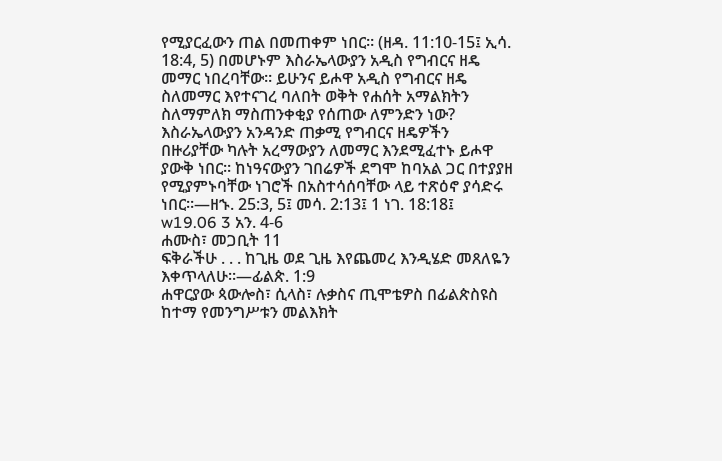የሚያርፈውን ጠል በመጠቀም ነበር። (ዘዳ. 11:10-15፤ ኢሳ. 18:4, 5) በመሆኑም እስራኤላውያን አዲስ የግብርና ዘዴ መማር ነበረባቸው። ይሁንና ይሖዋ አዲስ የግብርና ዘዴ ስለመማር እየተናገረ ባለበት ወቅት የሐሰት አማልክትን ስለማምለክ ማስጠንቀቂያ የሰጠው ለምንድን ነው? እስራኤላውያን አንዳንድ ጠቃሚ የግብርና ዘዴዎችን በዙሪያቸው ካሉት አረማውያን ለመማር እንደሚፈተኑ ይሖዋ ያውቅ ነበር። ከነዓናውያን ገበሬዎች ደግሞ ከባአል ጋር በተያያዘ የሚያምኑባቸው ነገሮች በአስተሳሰባቸው ላይ ተጽዕኖ ያሳድሩ ነበር።—ዘኁ. 25:3, 5፤ መሳ. 2:13፤ 1 ነገ. 18:18፤ w19.06 3 አን. 4-6
ሐሙስ፣ መጋቢት 11
ፍቅራችሁ . . . ከጊዜ ወደ ጊዜ እየጨመረ እንዲሄድ መጸለዬን እቀጥላለሁ።—ፊልጵ. 1:9
ሐዋርያው ጳውሎስ፣ ሲላስ፣ ሉቃስና ጢሞቴዎስ በፊልጵስዩስ ከተማ የመንግሥቱን መልእክት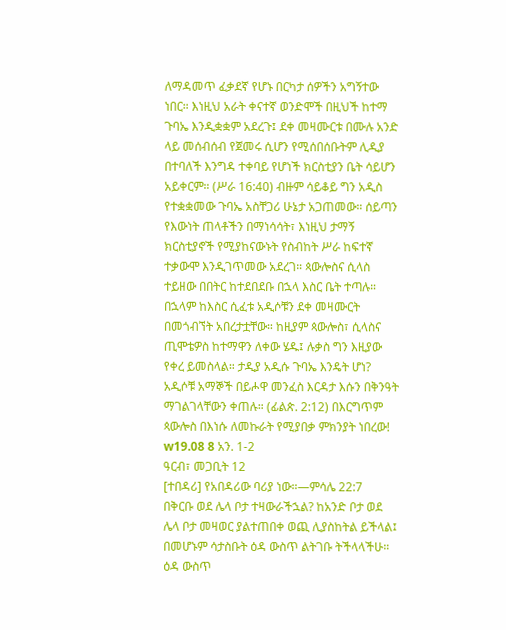ለማዳመጥ ፈቃደኛ የሆኑ በርካታ ሰዎችን አግኝተው ነበር። እነዚህ አራት ቀናተኛ ወንድሞች በዚህች ከተማ ጉባኤ እንዲቋቋም አደረጉ፤ ደቀ መዛሙርቱ በሙሉ አንድ ላይ መሰብሰብ የጀመሩ ሲሆን የሚሰበሰቡትም ሊዲያ በተባለች እንግዳ ተቀባይ የሆነች ክርስቲያን ቤት ሳይሆን አይቀርም። (ሥራ 16:40) ብዙም ሳይቆይ ግን አዲስ የተቋቋመው ጉባኤ አስቸጋሪ ሁኔታ አጋጠመው። ሰይጣን የእውነት ጠላቶችን በማነሳሳት፣ እነዚህ ታማኝ ክርስቲያኖች የሚያከናውኑት የስብከት ሥራ ከፍተኛ ተቃውሞ እንዲገጥመው አደረገ። ጳውሎስና ሲላስ ተይዘው በበትር ከተደበደቡ በኋላ እስር ቤት ተጣሉ። በኋላም ከእስር ሲፈቱ አዲሶቹን ደቀ መዛሙርት በመጎብኘት አበረታቷቸው። ከዚያም ጳውሎስ፣ ሲላስና ጢሞቴዎስ ከተማዋን ለቀው ሄዱ፤ ሉቃስ ግን እዚያው የቀረ ይመስላል። ታዲያ አዲሱ ጉባኤ እንዴት ሆነ? አዲሶቹ አማኞች በይሖዋ መንፈስ እርዳታ እሱን በቅንዓት ማገልገላቸውን ቀጠሉ። (ፊልጵ. 2:12) በእርግጥም ጳውሎስ በእነሱ ለመኩራት የሚያበቃ ምክንያት ነበረው! w19.08 8 አን. 1-2
ዓርብ፣ መጋቢት 12
[ተበዳሪ] የአበዳሪው ባሪያ ነው።—ምሳሌ 22:7
በቅርቡ ወደ ሌላ ቦታ ተዛውራችኋል? ከአንድ ቦታ ወደ ሌላ ቦታ መዛወር ያልተጠበቀ ወጪ ሊያስከትል ይችላል፤ በመሆኑም ሳታስቡት ዕዳ ውስጥ ልትገቡ ትችላላችሁ። ዕዳ ውስጥ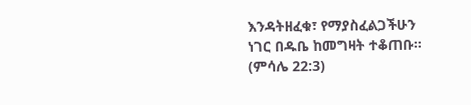እንዳትዘፈቁ፣ የማያስፈልጋችሁን ነገር በዱቤ ከመግዛት ተቆጠቡ። (ምሳሌ 22:3)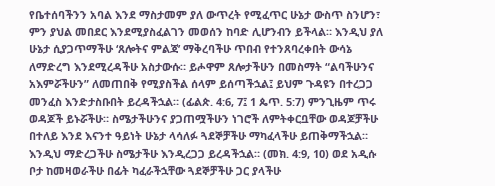የቤተሰባችንን አባል እንደ ማስታመም ያለ ውጥረት የሚፈጥር ሁኔታ ውስጥ ስንሆን፣ ምን ያህል መበደር እንደሚያስፈልገን መወሰን ከባድ ሊሆንብን ይችላል። እንዲህ ያለ ሁኔታ ሲያጋጥማችሁ ‘ጸሎትና ምልጃ’ ማቅረባችሁ ጥበብ የተንጸባረቀበት ውሳኔ ለማድረግ እንደሚረዳችሁ አስታውሱ። ይሖዋም ጸሎታችሁን በመስማት “ልባችሁንና አእምሯችሁን” ለመጠበቅ የሚያስችል ሰላም ይሰጣችኋል፤ ይህም ጉዳዩን በተረጋጋ መንፈስ እንድታስቡበት ይረዳችኋል። (ፊልጵ. 4:6, 7፤ 1 ጴጥ. 5:7) ምንጊዜም ጥሩ ወዳጆች ይኑሯችሁ። ስሜታችሁንና ያጋጠሟችሁን ነገሮች ለምትቀርቧቸው ወዳጆቻችሁ በተለይ እንደ እናንተ ዓይነት ሁኔታ ላሳለፉ ጓደኞቻችሁ ማካፈላችሁ ይጠቅማችኋል። እንዲህ ማድረጋችሁ ስሜታችሁ እንዲረጋጋ ይረዳችኋል። (መክ. 4:9, 10) ወደ አዲሱ ቦታ ከመዛወራችሁ በፊት ካፈራችኋቸው ጓደኞቻችሁ ጋር ያላችሁ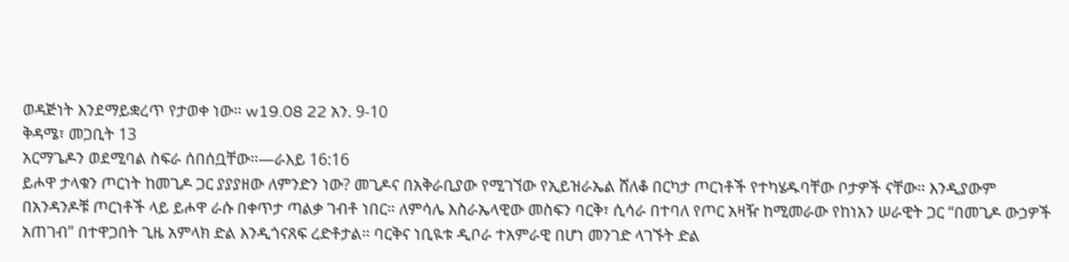ወዳጅነት እንደማይቋረጥ የታወቀ ነው። w19.08 22 አን. 9-10
ቅዳሜ፣ መጋቢት 13
አርማጌዶን ወደሚባል ስፍራ ሰበሰቧቸው።—ራእይ 16:16
ይሖዋ ታላቁን ጦርነት ከመጊዶ ጋር ያያያዘው ለምንድን ነው? መጊዶና በአቅራቢያው የሚገኘው የኢይዝራኤል ሸለቆ በርካታ ጦርነቶች የተካሄዱባቸው ቦታዎች ናቸው። እንዲያውም በአንዳንዶቹ ጦርነቶች ላይ ይሖዋ ራሱ በቀጥታ ጣልቃ ገብቶ ነበር። ለምሳሌ እስራኤላዊው መስፍን ባርቅ፣ ሲሳራ በተባለ የጦር አዛዥ ከሚመራው የከነአን ሠራዊት ጋር “በመጊዶ ውኃዎች አጠገብ” በተዋጋበት ጊዜ አምላክ ድል እንዲጎናጸፍ ረድቶታል። ባርቅና ነቢዪቱ ዲቦራ ተአምራዊ በሆነ መንገድ ላገኙት ድል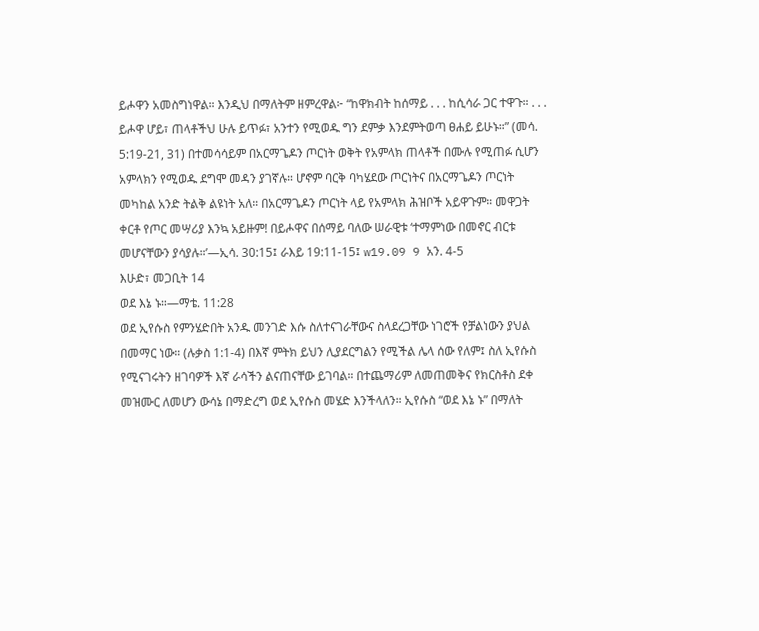ይሖዋን አመስግነዋል። እንዲህ በማለትም ዘምረዋል፦ “ከዋክብት ከሰማይ . . . ከሲሳራ ጋር ተዋጉ። . . . ይሖዋ ሆይ፣ ጠላቶችህ ሁሉ ይጥፉ፣ አንተን የሚወዱ ግን ደምቃ እንደምትወጣ ፀሐይ ይሁኑ።” (መሳ. 5:19-21, 31) በተመሳሳይም በአርማጌዶን ጦርነት ወቅት የአምላክ ጠላቶች በሙሉ የሚጠፉ ሲሆን አምላክን የሚወዱ ደግሞ መዳን ያገኛሉ። ሆኖም ባርቅ ባካሄደው ጦርነትና በአርማጌዶን ጦርነት መካከል አንድ ትልቅ ልዩነት አለ። በአርማጌዶን ጦርነት ላይ የአምላክ ሕዝቦች አይዋጉም። መዋጋት ቀርቶ የጦር መሣሪያ እንኳ አይዙም! በይሖዋና በሰማይ ባለው ሠራዊቱ ‘ተማምነው በመኖር ብርቱ መሆናቸውን ያሳያሉ።’—ኢሳ. 30:15፤ ራእይ 19:11-15፤ w19.09 9 አን. 4-5
እሁድ፣ መጋቢት 14
ወደ እኔ ኑ።—ማቴ. 11:28
ወደ ኢየሱስ የምንሄድበት አንዱ መንገድ እሱ ስለተናገራቸውና ስላደረጋቸው ነገሮች የቻልነውን ያህል በመማር ነው። (ሉቃስ 1:1-4) በእኛ ምትክ ይህን ሊያደርግልን የሚችል ሌላ ሰው የለም፤ ስለ ኢየሱስ የሚናገሩትን ዘገባዎች እኛ ራሳችን ልናጠናቸው ይገባል። በተጨማሪም ለመጠመቅና የክርስቶስ ደቀ መዝሙር ለመሆን ውሳኔ በማድረግ ወደ ኢየሱስ መሄድ እንችላለን። ኢየሱስ “ወደ እኔ ኑ” በማለት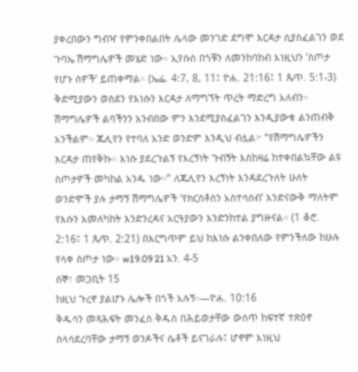ያቀረበውን ግብዣ የምንቀበልበት ሌላው መንገድ ደግሞ እርዳታ ሲያስፈልገን ወደ ጉባኤ ሽማግሌዎች መሄድ ነው። ኢየሱስ በጎቹን ለመንከባከብ እነዚህን ‘ስጦታ የሆኑ ሰዎች’ ይጠቀማል። (ኤፌ. 4:7, 8, 11፤ ዮሐ. 21:16፤ 1 ጴጥ. 5:1-3) ቅድሚያውን ወስደን የእነሱን እርዳታ ለማግኘት ጥረት ማድረግ አለብን። ሽማግሌዎች ልባችንን አንብበው ምን እንደሚያስፈልገን እንዲያውቁ ልንጠብቅ አንችልም። ጁሊየን የተባለ አንድ ወንድም እንዲህ ብሏል፦ “የሽማግሌዎችን እርዳታ ጠየቅኩ። እነሱ ያደረጉልኝ የእረኝነት ጉብኝት እስከዛሬ ከተቀበልኳቸው ልዩ ስጦታዎች መካከል አንዱ ነው።” ለጁሊየን እረኝነት እንዳደረጉለት ሁለት ወንድሞች ያሉ ታማኝ ሽማግሌዎች ‘የክርስቶስን አስተሳሰብ’ እንድናውቅ ማለትም የእሱን አመለካከት እንድንረዳና አርዓያውን እንድንከተል ያግዙናል። (1 ቆሮ. 2:16፤ 1 ጴጥ. 2:21) በእርግጥም ይህ ከእነሱ ልንቀበለው የምንችለው ከሁሉ የላቀ ስጦታ ነው። w19.09 21 አን. 4-5
ሰኞ፣ መጋቢት 15
ከዚህ ጉረኖ ያልሆኑ ሌሎች በጎች አሉኝ።—ዮሐ. 10:16
ቅዱሳን መጻሕፍት መንፈስ ቅዱስ በሕይወታቸው ውስጥ ከፍተኛ ተጽዕኖ ስላሳደረባቸው ታማኝ ወንዶችና ሴቶች ይናገራሉ፤ ሆኖም እነዚህ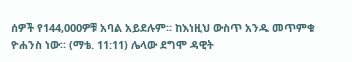ሰዎች የ144,000ዎቹ አባል አይደሉም። ከእነዚህ ውስጥ አንዱ መጥምቁ ዮሐንስ ነው። (ማቴ. 11:11) ሌላው ደግሞ ዳዊት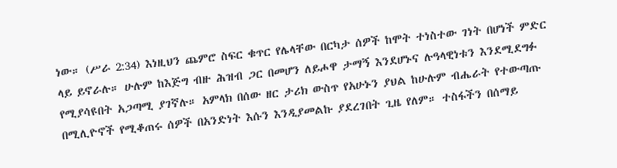ነው። (ሥራ 2:34) እነዚህን ጨምሮ ስፍር ቁጥር የሌላቸው በርካታ ሰዎች ከሞት ተነስተው ገነት በሆነች ምድር ላይ ይኖራሉ። ሁሉም ከእጅግ ብዙ ሕዝብ ጋር በመሆን ለይሖዋ ታማኝ እንደሆኑና ሉዓላዊነቱን እንደሚደግፉ የሚያሳዩበት አጋጣሚ ያገኛሉ። አምላክ በሰው ዘር ታሪክ ውስጥ የአሁኑን ያህል ከሁሉም ብሔራት የተውጣጡ በሚሊዮኖች የሚቆጠሩ ሰዎች በአንድነት እሱን እንዲያመልኩ ያደረገበት ጊዜ የለም። ተስፋችን በሰማይ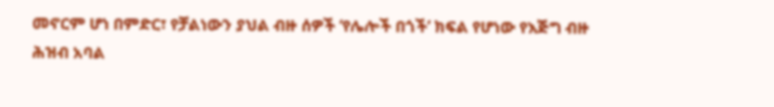መኖርም ሆነ በምድር፣ የቻልነውን ያህል ብዙ ሰዎች ‘የሌሎች በጎች’ ክፍል የሆነው የእጅግ ብዙ ሕዝብ አባል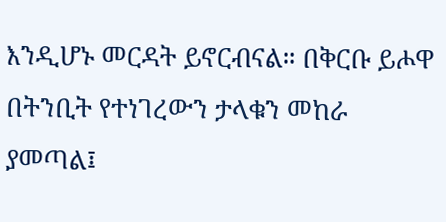እንዲሆኑ መርዳት ይኖርብናል። በቅርቡ ይሖዋ በትንቢት የተነገረውን ታላቁን መከራ ያመጣል፤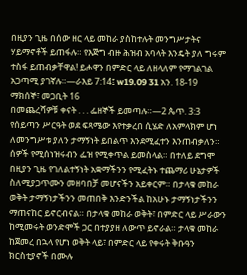በዚያን ጊዜ በሰው ዘር ላይ መከራ ያስከተሉት መንግሥታትና ሃይማኖቶች ይጠፋሉ። የእጅግ ብዙ ሕዝብ አባላት እንዴት ያለ ግሩም ተስፋ ይጠብቃቸዋል! ይሖዋን በምድር ላይ ለዘላለም የማገልገል አጋጣሚ ያገኛሉ።—ራእይ 7:14፤ w19.09 31 አን. 18-19
ማክሰኞ፣ መጋቢት 16
በመጨረሻዎቹ ቀናት . . . ፌዘኞች ይመጣሉ።—2 ጴጥ. 3:3
የሰይጣን ሥርዓት ወደ ፍጻሜው እየተቃረበ ሲሄድ ለአምላክም ሆነ ለመንግሥቱ ያለን ታማኝነት ይበልጥ እንደሚፈተን እንጠብቃለን። ሰዎች የሚሰነዝሩብን ፌዝ የሚቀጥል ይመስላል። በተለይ ደግሞ በዚያን ጊዜ የገለልተኝነት አቋማችንን የሚፈትኑ ተጨማሪ ሁኔታዎች ስለሚያጋጥሙን መዘባበቻ መሆናችን አይቀርም። በታላቁ መከራ ወቅት ታማኝነታችንን መጠበቅ እንድንችል ከአሁኑ ታማኝነታችንን ማጠናከር ይኖርብናል። በታላቁ መከራ ወቅት፣ በምድር ላይ ሥራውን ከሚመሩት ወንድሞች ጋር በተያያዘ ለውጥ ይኖራል። ታላቁ መከራ ከጀመረ በኋላ የሆነ ወቅት ላይ፣ በምድር ላይ የቀሩት ቅቡዓን ክርስቲያኖች በሙሉ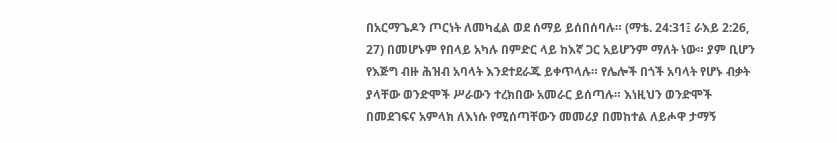በአርማጌዶን ጦርነት ለመካፈል ወደ ሰማይ ይሰበሰባሉ። (ማቴ. 24:31፤ ራእይ 2:26, 27) በመሆኑም የበላይ አካሉ በምድር ላይ ከእኛ ጋር አይሆንም ማለት ነው። ያም ቢሆን የእጅግ ብዙ ሕዝብ አባላት እንደተደራጁ ይቀጥላሉ። የሌሎች በጎች አባላት የሆኑ ብቃት ያላቸው ወንድሞች ሥራውን ተረክበው አመራር ይሰጣሉ። እነዚህን ወንድሞች በመደገፍና አምላክ ለእነሱ የሚሰጣቸውን መመሪያ በመከተል ለይሖዋ ታማኝ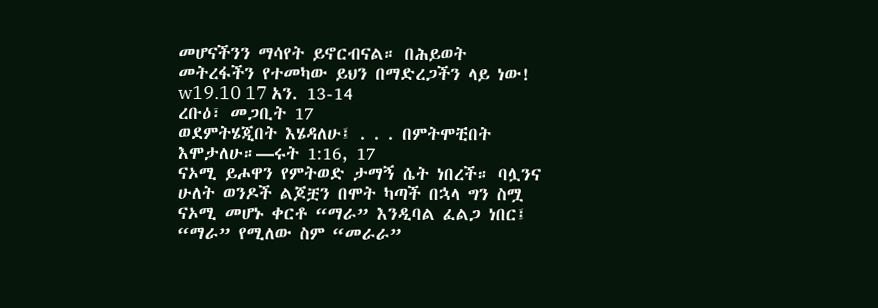መሆናችንን ማሳየት ይኖርብናል። በሕይወት መትረፋችን የተመካው ይህን በማድረጋችን ላይ ነው! w19.10 17 አን. 13-14
ረቡዕ፣ መጋቢት 17
ወደምትሄጂበት እሄዳለሁ፤ . . . በምትሞቺበት እሞታለሁ።—ሩት 1:16, 17
ናኦሚ ይሖዋን የምትወድ ታማኝ ሴት ነበረች። ባሏንና ሁለት ወንዶች ልጆቿን በሞት ካጣች በኋላ ግን ስሟ ናኦሚ መሆኑ ቀርቶ “ማራ” እንዲባል ፈልጋ ነበር፤ “ማራ” የሚለው ስም “መራራ”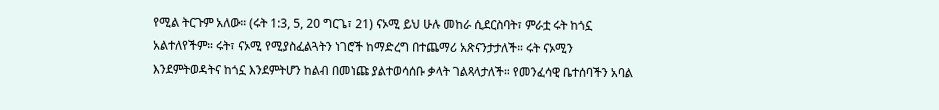የሚል ትርጉም አለው። (ሩት 1:3, 5, 20 ግርጌ፣ 21) ናኦሚ ይህ ሁሉ መከራ ሲደርስባት፣ ምራቷ ሩት ከጎኗ አልተለየችም። ሩት፣ ናኦሚ የሚያስፈልጓትን ነገሮች ከማድረግ በተጨማሪ አጽናንታታለች። ሩት ናኦሚን እንደምትወዳትና ከጎኗ እንደምትሆን ከልብ በመነጩ ያልተወሳሰቡ ቃላት ገልጻላታለች። የመንፈሳዊ ቤተሰባችን አባል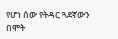የሆነ ሰው የትዳር ጓደኛውን በሞት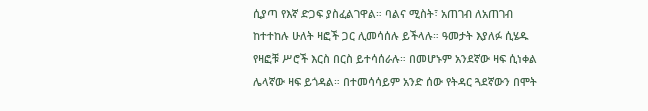ሲያጣ የእኛ ድጋፍ ያስፈልገዋል። ባልና ሚስት፣ አጠገብ ለአጠገብ ከተተከሉ ሁለት ዛፎች ጋር ሊመሳሰሉ ይችላሉ። ዓመታት እያለፉ ሲሄዱ የዛፎቹ ሥሮች እርስ በርስ ይተሳሰራሉ። በመሆኑም አንደኛው ዛፍ ሲነቀል ሌላኛው ዛፍ ይጎዳል። በተመሳሳይም አንድ ሰው የትዳር ጓደኛውን በሞት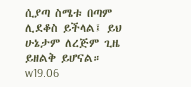ሲያጣ ስሜቱ በጣም ሊደቆስ ይችላል፤ ይህ ሁኔታም ለረጅም ጊዜ ይዘልቅ ይሆናል። w19.06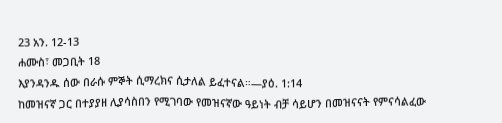23 አን. 12-13
ሐሙስ፣ መጋቢት 18
እያንዳንዱ ሰው በራሱ ምኞት ሲማረክና ሲታለል ይፈተናል።—ያዕ. 1:14
ከመዝናኛ ጋር በተያያዘ ሊያሳስበን የሚገባው የመዝናኛው ዓይነት ብቻ ሳይሆን በመዝናናት የምናሳልፈው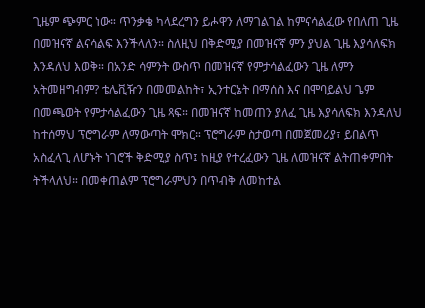ጊዜም ጭምር ነው። ጥንቃቄ ካላደረግን ይሖዋን ለማገልገል ከምናሳልፈው የበለጠ ጊዜ በመዝናኛ ልናሳልፍ እንችላለን። ስለዚህ በቅድሚያ በመዝናኛ ምን ያህል ጊዜ እያሳለፍክ እንዳለህ እወቅ። በአንድ ሳምንት ውስጥ በመዝናኛ የምታሳልፈውን ጊዜ ለምን አትመዘግብም? ቴሌቪዥን በመመልከት፣ ኢንተርኔት በማሰስ እና በሞባይልህ ጌም በመጫወት የምታሳልፈውን ጊዜ ጻፍ። በመዝናኛ ከመጠን ያለፈ ጊዜ እያሳለፍክ እንዳለህ ከተሰማህ ፕሮግራም ለማውጣት ሞክር። ፕሮግራም ስታወጣ በመጀመሪያ፣ ይበልጥ አስፈላጊ ለሆኑት ነገሮች ቅድሚያ ስጥ፤ ከዚያ የተረፈውን ጊዜ ለመዝናኛ ልትጠቀምበት ትችላለህ። በመቀጠልም ፕሮግራምህን በጥብቅ ለመከተል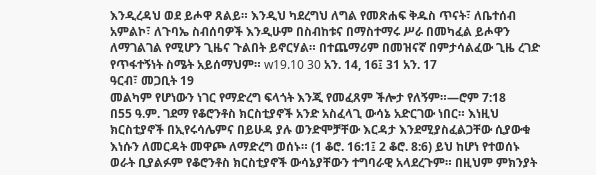እንዲረዳህ ወደ ይሖዋ ጸልይ። እንዲህ ካደረግህ ለግል የመጽሐፍ ቅዱስ ጥናት፣ ለቤተሰብ አምልኮ፣ ለጉባኤ ስብሰባዎች እንዲሁም በስብከቱና በማስተማሩ ሥራ በመካፈል ይሖዋን ለማገልገል የሚሆን ጊዜና ጉልበት ይኖርሃል። በተጨማሪም በመዝናኛ በምታሳልፈው ጊዜ ረገድ የጥፋተኝነት ስሜት አይሰማህም። w19.10 30 አን. 14, 16፤ 31 አን. 17
ዓርብ፣ መጋቢት 19
መልካም የሆነውን ነገር የማድረግ ፍላጎት እንጂ የመፈጸም ችሎታ የለኝም።—ሮም 7:18
በ55 ዓ.ም. ገደማ የቆሮንቶስ ክርስቲያኖች አንድ አስፈላጊ ውሳኔ አድርገው ነበር። እነዚህ ክርስቲያኖች በኢየሩሳሌምና በይሁዳ ያሉ ወንድሞቻቸው እርዳታ እንደሚያስፈልጋቸው ሲያውቁ እነሱን ለመርዳት መዋጮ ለማድረግ ወሰኑ። (1 ቆሮ. 16:1፤ 2 ቆሮ. 8:6) ይህ ከሆነ የተወሰኑ ወራት ቢያልፉም የቆሮንቶስ ክርስቲያኖች ውሳኔያቸውን ተግባራዊ አላደረጉም። በዚህም ምክንያት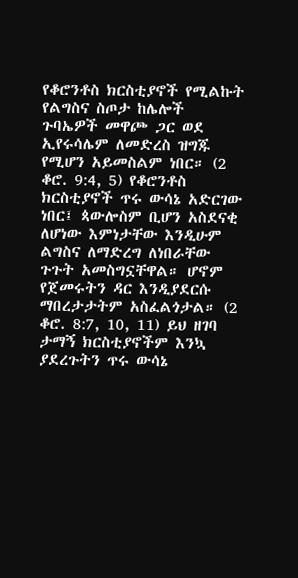የቆሮንቶስ ክርስቲያኖች የሚልኩት የልግስና ስጦታ ከሌሎች ጉባኤዎች መዋጮ ጋር ወደ ኢየሩሳሌም ለመድረስ ዝግጁ የሚሆን አይመስልም ነበር። (2 ቆሮ. 9:4, 5) የቆሮንቶስ ክርስቲያኖች ጥሩ ውሳኔ አድርገው ነበር፤ ጳውሎስም ቢሆን አስደናቂ ለሆነው እምነታቸው እንዲሁም ልግስና ለማድረግ ለነበራቸው ጉጉት አመስግኗቸዋል። ሆኖም የጀመሩትን ዳር እንዲያደርሱ ማበረታታትም አስፈልጎታል። (2 ቆሮ. 8:7, 10, 11) ይህ ዘገባ ታማኝ ክርስቲያኖችም እንኳ ያደረጉትን ጥሩ ውሳኔ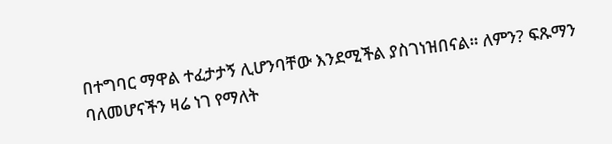በተግባር ማዋል ተፈታታኝ ሊሆንባቸው እንደሚችል ያስገነዝበናል። ለምን? ፍጹማን ባለመሆናችን ዛሬ ነገ የማለት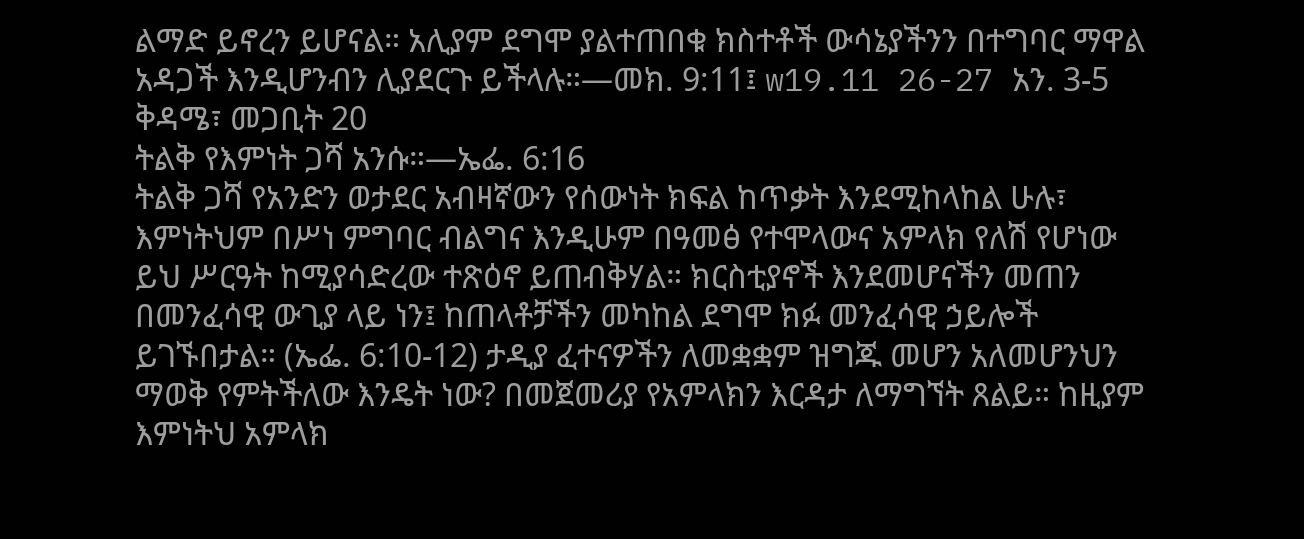ልማድ ይኖረን ይሆናል። አሊያም ደግሞ ያልተጠበቁ ክስተቶች ውሳኔያችንን በተግባር ማዋል አዳጋች እንዲሆንብን ሊያደርጉ ይችላሉ።—መክ. 9:11፤ w19.11 26-27 አን. 3-5
ቅዳሜ፣ መጋቢት 20
ትልቅ የእምነት ጋሻ አንሱ።—ኤፌ. 6:16
ትልቅ ጋሻ የአንድን ወታደር አብዛኛውን የሰውነት ክፍል ከጥቃት እንደሚከላከል ሁሉ፣ እምነትህም በሥነ ምግባር ብልግና እንዲሁም በዓመፅ የተሞላውና አምላክ የለሽ የሆነው ይህ ሥርዓት ከሚያሳድረው ተጽዕኖ ይጠብቅሃል። ክርስቲያኖች እንደመሆናችን መጠን በመንፈሳዊ ውጊያ ላይ ነን፤ ከጠላቶቻችን መካከል ደግሞ ክፉ መንፈሳዊ ኃይሎች ይገኙበታል። (ኤፌ. 6:10-12) ታዲያ ፈተናዎችን ለመቋቋም ዝግጁ መሆን አለመሆንህን ማወቅ የምትችለው እንዴት ነው? በመጀመሪያ የአምላክን እርዳታ ለማግኘት ጸልይ። ከዚያም እምነትህ አምላክ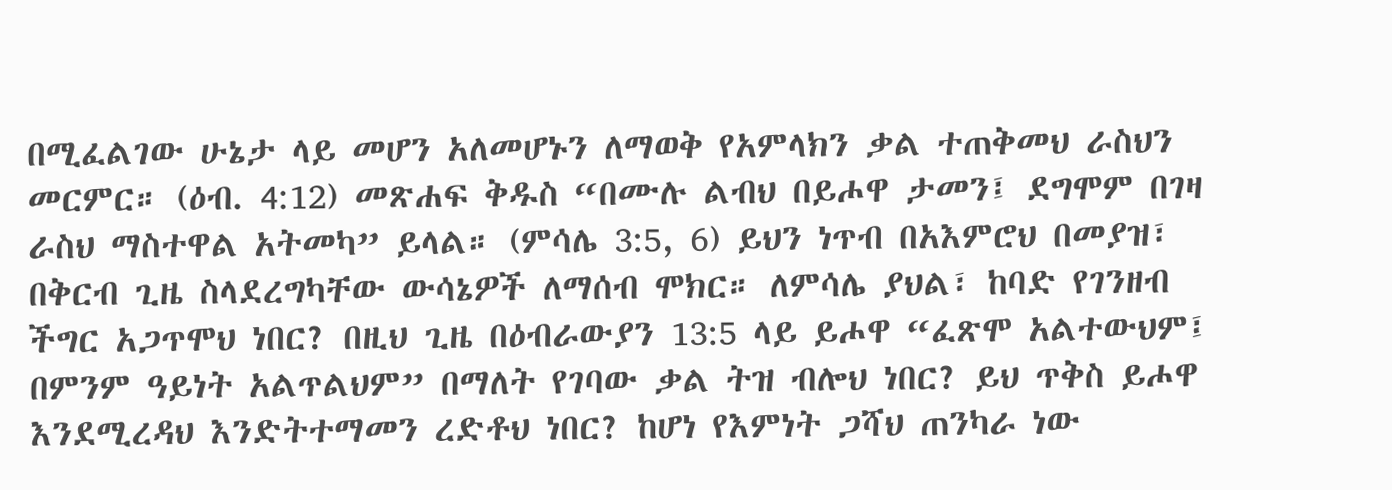በሚፈልገው ሁኔታ ላይ መሆን አለመሆኑን ለማወቅ የአምላክን ቃል ተጠቅመህ ራስህን መርምር። (ዕብ. 4:12) መጽሐፍ ቅዱስ “በሙሉ ልብህ በይሖዋ ታመን፤ ደግሞም በገዛ ራስህ ማስተዋል አትመካ” ይላል። (ምሳሌ 3:5, 6) ይህን ነጥብ በአእምሮህ በመያዝ፣ በቅርብ ጊዜ ስላደረግካቸው ውሳኔዎች ለማሰብ ሞክር። ለምሳሌ ያህል፣ ከባድ የገንዘብ ችግር አጋጥሞህ ነበር? በዚህ ጊዜ በዕብራውያን 13:5 ላይ ይሖዋ “ፈጽሞ አልተውህም፤ በምንም ዓይነት አልጥልህም” በማለት የገባው ቃል ትዝ ብሎህ ነበር? ይህ ጥቅስ ይሖዋ እንደሚረዳህ እንድትተማመን ረድቶህ ነበር? ከሆነ የእምነት ጋሻህ ጠንካራ ነው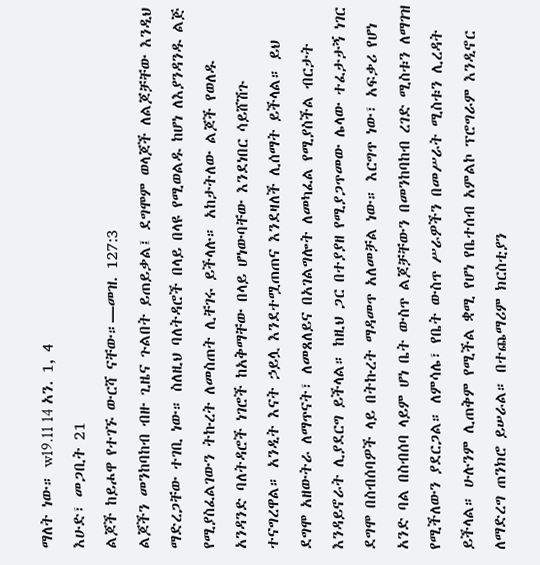ማለት ነው። w19.11 14 አን. 1, 4
እሁድ፣ መጋቢት 21
ልጆች ከይሖዋ የተገኙ ውርሻ ናቸው።—መዝ. 127:3
ልጆችን መንከባከብ ብዙ ጊዜና ጉልበት ይጠይቃል፤ ደግሞም ወላጆች ለልጆቻቸው እንዲህ ማድረጋቸው ተገቢ ነው። ስለዚህ ባለትዳሮች በላይ በላዩ የሚወልዱ ከሆነ ለእያንዳንዱ ልጅ የሚያስፈልገውን ትኩረት ለመስጠት ሊቸገሩ ይችላሉ። አከታትለው ልጆች የወለዱ አንዳንድ ባለትዳሮች ነገሮች ከአቅማቸው በላይ ሆነውባቸው እንደነበር ሳይሸሽጉ ተናግረዋል። አንዲት እናት ኃይሏ እንደተሟጠጠና እንደዛለች ሊሰማት ይችላል። ይህ ደግሞ አዘውትራ ለማጥናት፣ ለመጸለይና በአገልግሎት ለመካፈል የሚያስችል ብርታት እንዳይኖራት ሊያደርግ ይችላል። ከዚህ ጋር በተያያዘ የሚያጋጥመው ሌላው ተፈታታኝ ነገር ደግሞ በስብሰባዎች ላይ በትኩረት ማዳመጥ አለመቻል ነው። እርግጥ ነው፣ አፍቃሪ የሆነ አንድ ባል በስብሰባ ላይም ሆነ ቤት ውስጥ ልጆቻቸውን በመንከባከብ ረገድ ሚስቱን ለማገዝ የሚችለውን ያደርጋል። ለምሳሌ፣ የቤት ውስጥ ሥራዎችን በመሥራት ሚስቱን ሊረዳት ይችላል። ሁሉንም ሊጠቅም የሚችል ቋሚ የሆነ የቤተሰብ አምልኮ ፕሮግራም እንዲኖር ለማድረግ ጠንክሮ ይሠራል። በተጨማሪም ክርስቲያን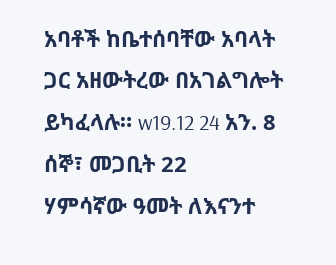አባቶች ከቤተሰባቸው አባላት ጋር አዘውትረው በአገልግሎት ይካፈላሉ። w19.12 24 አን. 8
ሰኞ፣ መጋቢት 22
ሃምሳኛው ዓመት ለእናንተ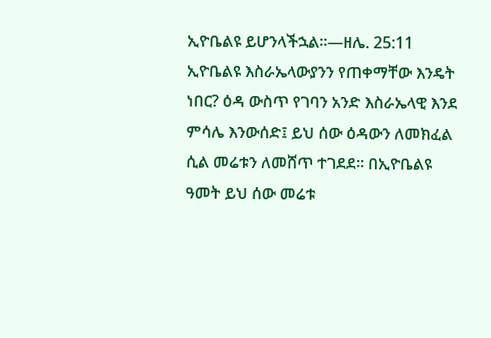ኢዮቤልዩ ይሆንላችኋል።—ዘሌ. 25:11
ኢዮቤልዩ እስራኤላውያንን የጠቀማቸው እንዴት ነበር? ዕዳ ውስጥ የገባን አንድ እስራኤላዊ እንደ ምሳሌ እንውሰድ፤ ይህ ሰው ዕዳውን ለመክፈል ሲል መሬቱን ለመሸጥ ተገደደ። በኢዮቤልዩ ዓመት ይህ ሰው መሬቱ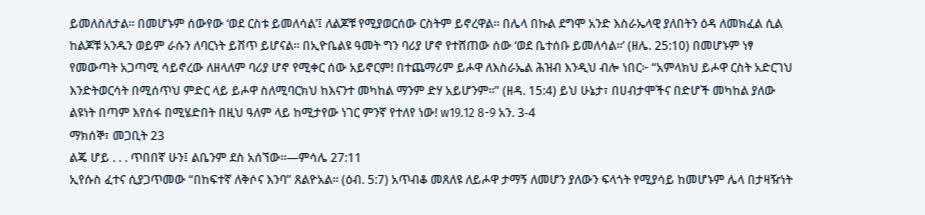ይመለስለታል። በመሆኑም ሰውየው ‘ወደ ርስቱ ይመለሳል’፤ ለልጆቹ የሚያወርሰው ርስትም ይኖረዋል። በሌላ በኩል ደግሞ አንድ እስራኤላዊ ያለበትን ዕዳ ለመክፈል ሲል ከልጆቹ አንዱን ወይም ራሱን ለባርነት ይሸጥ ይሆናል። በኢዮቤልዩ ዓመት ግን ባሪያ ሆኖ የተሸጠው ሰው ‘ወደ ቤተሰቡ ይመለሳል።’ (ዘሌ. 25:10) በመሆኑም ነፃ የመውጣት አጋጣሚ ሳይኖረው ለዘላለም ባሪያ ሆኖ የሚቀር ሰው አይኖርም! በተጨማሪም ይሖዋ ለእስራኤል ሕዝብ እንዲህ ብሎ ነበር፦ “አምላክህ ይሖዋ ርስት አድርገህ እንድትወርሳት በሚሰጥህ ምድር ላይ ይሖዋ ስለሚባርክህ ከእናንተ መካከል ማንም ድሃ አይሆንም።” (ዘዳ. 15:4) ይህ ሁኔታ፣ በሀብታሞችና በድሆች መካከል ያለው ልዩነት በጣም እየሰፋ በሚሄድበት በዚህ ዓለም ላይ ከሚታየው ነገር ምንኛ የተለየ ነው! w19.12 8-9 አን. 3-4
ማክሰኞ፣ መጋቢት 23
ልጄ ሆይ . . . ጥበበኛ ሁን፤ ልቤንም ደስ አሰኘው።—ምሳሌ 27:11
ኢየሱስ ፈተና ሲያጋጥመው “በከፍተኛ ለቅሶና እንባ” ጸልዮአል። (ዕብ. 5:7) አጥብቆ መጸለዩ ለይሖዋ ታማኝ ለመሆን ያለውን ፍላጎት የሚያሳይ ከመሆኑም ሌላ በታዛዥነት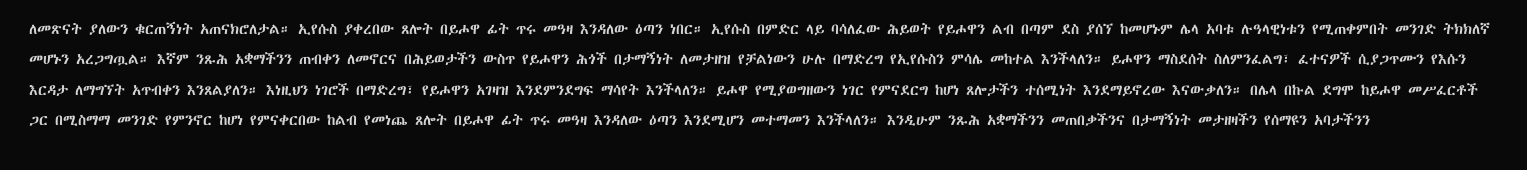ለመጽናት ያለውን ቁርጠኝነት አጠናክሮለታል። ኢየሱስ ያቀረበው ጸሎት በይሖዋ ፊት ጥሩ መዓዛ እንዳለው ዕጣን ነበር። ኢየሱስ በምድር ላይ ባሳለፈው ሕይወት የይሖዋን ልብ በጣም ደስ ያሰኘ ከመሆኑም ሌላ አባቱ ሉዓላዊነቱን የሚጠቀምበት መንገድ ትክክለኛ መሆኑን አረጋግጧል። እኛም ንጹሕ አቋማችንን ጠብቀን ለመኖርና በሕይወታችን ውስጥ የይሖዋን ሕጎች በታማኝነት ለመታዘዝ የቻልነውን ሁሉ በማድረግ የኢየሱስን ምሳሌ መከተል እንችላለን። ይሖዋን ማስደሰት ስለምንፈልግ፣ ፈተናዎች ሲያጋጥሙን የእሱን እርዳታ ለማግኘት አጥብቀን እንጸልያለን። እነዚህን ነገሮች በማድረግ፣ የይሖዋን አገዛዝ እንደምንደግፍ ማሳየት እንችላለን። ይሖዋ የሚያወግዘውን ነገር የምናደርግ ከሆነ ጸሎታችን ተሰሚነት እንደማይኖረው እናውቃለን። በሌላ በኩል ደግሞ ከይሖዋ መሥፈርቶች ጋር በሚስማማ መንገድ የምንኖር ከሆነ የምናቀርበው ከልብ የመነጨ ጸሎት በይሖዋ ፊት ጥሩ መዓዛ እንዳለው ዕጣን እንደሚሆን መተማመን እንችላለን። እንዲሁም ንጹሕ አቋማችንን መጠበቃችንና በታማኝነት መታዘዛችን የሰማዩን አባታችንን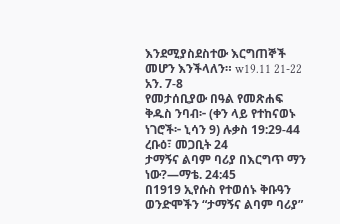እንደሚያስደስተው እርግጠኞች መሆን እንችላለን። w19.11 21-22 አን. 7-8
የመታሰቢያው በዓል የመጽሐፍ ቅዱስ ንባብ፦ (ቀን ላይ የተከናወኑ ነገሮች፦ ኒሳን 9) ሉቃስ 19:29-44
ረቡዕ፣ መጋቢት 24
ታማኝና ልባም ባሪያ በእርግጥ ማን ነው?—ማቴ. 24:45
በ1919 ኢየሱስ የተወሰኑ ቅቡዓን ወንድሞችን “ታማኝና ልባም ባሪያ”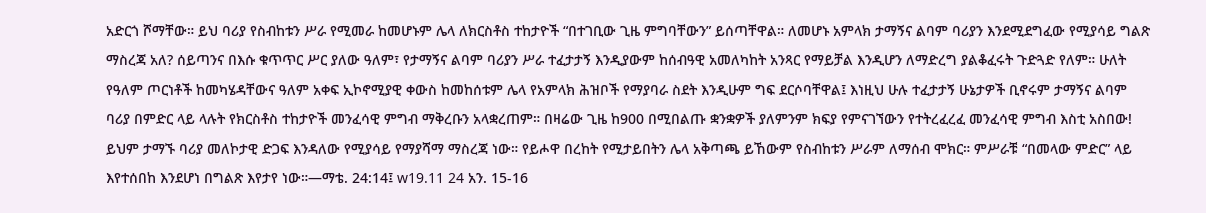አድርጎ ሾማቸው። ይህ ባሪያ የስብከቱን ሥራ የሚመራ ከመሆኑም ሌላ ለክርስቶስ ተከታዮች “በተገቢው ጊዜ ምግባቸውን” ይሰጣቸዋል። ለመሆኑ አምላክ ታማኝና ልባም ባሪያን እንደሚደግፈው የሚያሳይ ግልጽ ማስረጃ አለ? ሰይጣንና በእሱ ቁጥጥር ሥር ያለው ዓለም፣ የታማኝና ልባም ባሪያን ሥራ ተፈታታኝ እንዲያውም ከሰብዓዊ አመለካከት አንጻር የማይቻል እንዲሆን ለማድረግ ያልቆፈሩት ጉድጓድ የለም። ሁለት የዓለም ጦርነቶች ከመካሄዳቸውና ዓለም አቀፍ ኢኮኖሚያዊ ቀውስ ከመከሰቱም ሌላ የአምላክ ሕዝቦች የማያባራ ስደት እንዲሁም ግፍ ደርሶባቸዋል፤ እነዚህ ሁሉ ተፈታታኝ ሁኔታዎች ቢኖሩም ታማኝና ልባም ባሪያ በምድር ላይ ላሉት የክርስቶስ ተከታዮች መንፈሳዊ ምግብ ማቅረቡን አላቋረጠም። በዛሬው ጊዜ ከ900 በሚበልጡ ቋንቋዎች ያለምንም ክፍያ የምናገኘውን የተትረፈረፈ መንፈሳዊ ምግብ እስቲ አስበው! ይህም ታማኙ ባሪያ መለኮታዊ ድጋፍ እንዳለው የሚያሳይ የማያሻማ ማስረጃ ነው። የይሖዋ በረከት የሚታይበትን ሌላ አቅጣጫ ይኸውም የስብከቱን ሥራም ለማሰብ ሞክር። ምሥራቹ “በመላው ምድር” ላይ እየተሰበከ እንደሆነ በግልጽ እየታየ ነው።—ማቴ. 24:14፤ w19.11 24 አን. 15-16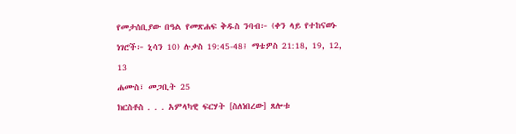የመታሰቢያው በዓል የመጽሐፍ ቅዱስ ንባብ፦ (ቀን ላይ የተከናወኑ ነገሮች፦ ኒሳን 10) ሉቃስ 19:45-48፤ ማቴዎስ 21:18, 19, 12, 13
ሐሙስ፣ መጋቢት 25
ክርስቶስ . . . አምላካዊ ፍርሃት [ስለነበረው] ጸሎቱ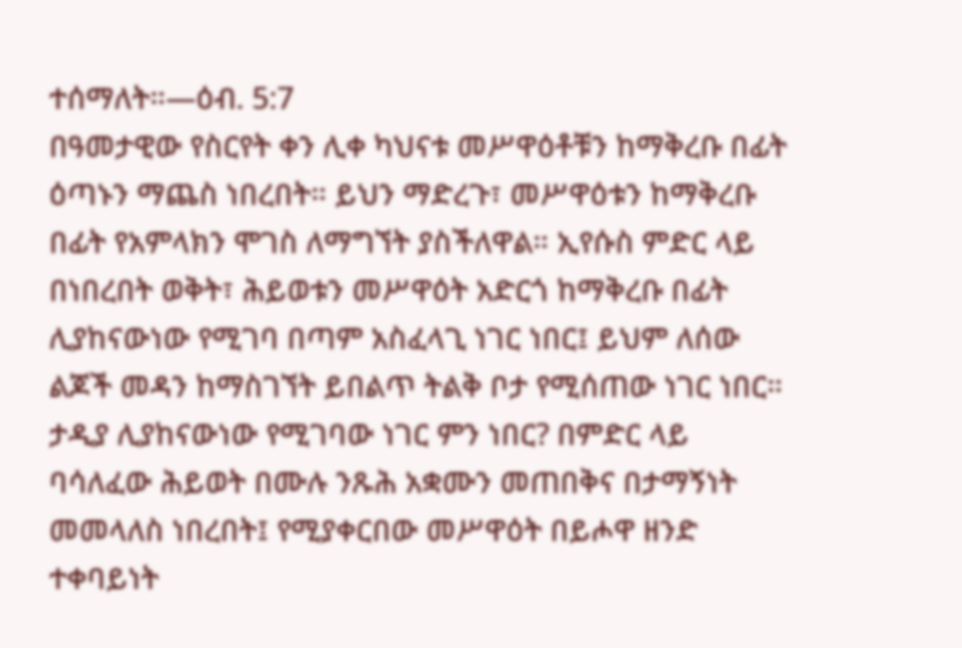ተሰማለት።—ዕብ. 5:7
በዓመታዊው የስርየት ቀን ሊቀ ካህናቱ መሥዋዕቶቹን ከማቅረቡ በፊት ዕጣኑን ማጨስ ነበረበት። ይህን ማድረጉ፣ መሥዋዕቱን ከማቅረቡ በፊት የአምላክን ሞገስ ለማግኘት ያስችለዋል። ኢየሱስ ምድር ላይ በነበረበት ወቅት፣ ሕይወቱን መሥዋዕት አድርጎ ከማቅረቡ በፊት ሊያከናውነው የሚገባ በጣም አስፈላጊ ነገር ነበር፤ ይህም ለሰው ልጆች መዳን ከማስገኘት ይበልጥ ትልቅ ቦታ የሚሰጠው ነገር ነበር። ታዲያ ሊያከናውነው የሚገባው ነገር ምን ነበር? በምድር ላይ ባሳለፈው ሕይወት በሙሉ ንጹሕ አቋሙን መጠበቅና በታማኝነት መመላለስ ነበረበት፤ የሚያቀርበው መሥዋዕት በይሖዋ ዘንድ ተቀባይነት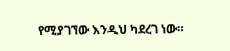የሚያገኘው እንዲህ ካደረገ ነው።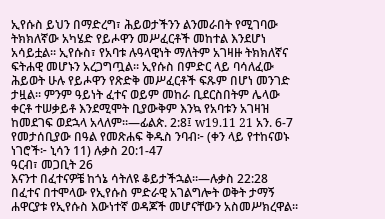ኢየሱስ ይህን በማድረግ፣ ሕይወታችንን ልንመራበት የሚገባው ትክክለኛው አካሄድ የይሖዋን መሥፈርቶች መከተል እንደሆነ አሳይቷል። ኢየሱስ፣ የአባቱ ሉዓላዊነት ማለትም አገዛዙ ትክክለኛና ፍትሐዊ መሆኑን አረጋግጧል። ኢየሱስ በምድር ላይ ባሳለፈው ሕይወት ሁሉ የይሖዋን የጽድቅ መሥፈርቶች ፍጹም በሆነ መንገድ ታዟል። ምንም ዓይነት ፈተና ወይም መከራ ቢደርስበትም ሌላው ቀርቶ ተሠቃይቶ እንደሚሞት ቢያውቅም እንኳ የአባቱን አገዛዝ ከመደገፍ ወደኋላ አላለም።—ፊልጵ. 2:8፤ w19.11 21 አን. 6-7
የመታሰቢያው በዓል የመጽሐፍ ቅዱስ ንባብ፦ (ቀን ላይ የተከናወኑ ነገሮች፦ ኒሳን 11) ሉቃስ 20:1-47
ዓርብ፣ መጋቢት 26
እናንተ በፈተናዎቼ ከጎኔ ሳትለዩ ቆይታችኋል።—ሉቃስ 22:28
በፈተና በተሞላው የኢየሱስ ምድራዊ አገልግሎት ወቅት ታማኝ ሐዋርያቱ የኢየሱስ እውነተኛ ወዳጆች መሆናቸውን አስመሥክረዋል።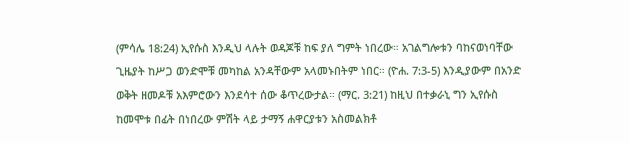(ምሳሌ 18:24) ኢየሱስ እንዲህ ላሉት ወዳጆቹ ከፍ ያለ ግምት ነበረው። አገልግሎቱን ባከናወነባቸው ጊዜያት ከሥጋ ወንድሞቹ መካከል አንዳቸውም አላመኑበትም ነበር። (ዮሐ. 7:3-5) እንዲያውም በአንድ ወቅት ዘመዶቹ አእምሮውን እንደሳተ ሰው ቆጥረውታል። (ማር. 3:21) ከዚህ በተቃራኒ ግን ኢየሱስ ከመሞቱ በፊት በነበረው ምሽት ላይ ታማኝ ሐዋርያቱን አስመልክቶ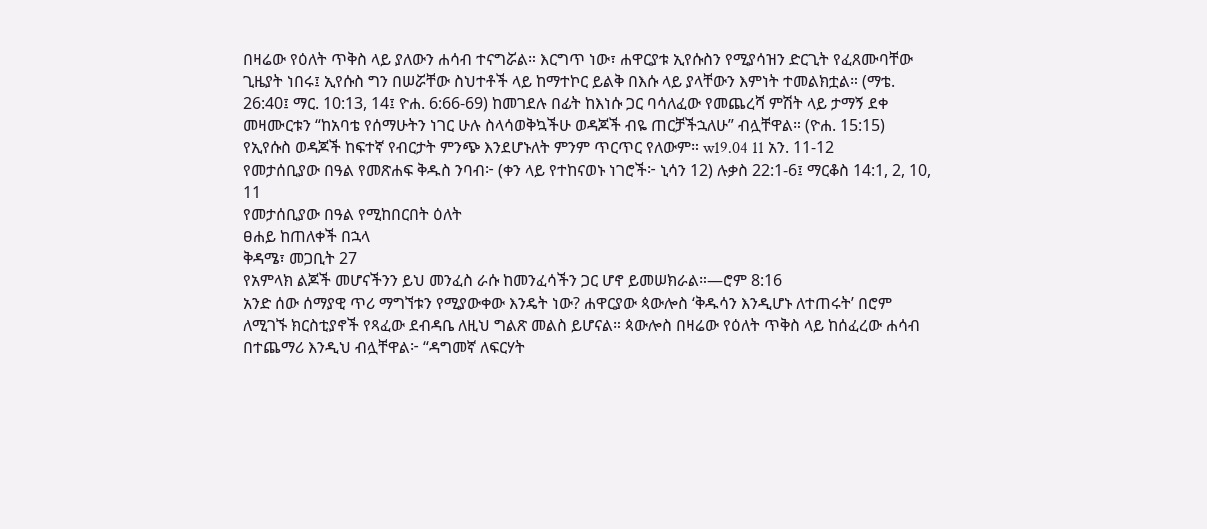በዛሬው የዕለት ጥቅስ ላይ ያለውን ሐሳብ ተናግሯል። እርግጥ ነው፣ ሐዋርያቱ ኢየሱስን የሚያሳዝን ድርጊት የፈጸሙባቸው ጊዜያት ነበሩ፤ ኢየሱስ ግን በሠሯቸው ስህተቶች ላይ ከማተኮር ይልቅ በእሱ ላይ ያላቸውን እምነት ተመልክቷል። (ማቴ. 26:40፤ ማር. 10:13, 14፤ ዮሐ. 6:66-69) ከመገደሉ በፊት ከእነሱ ጋር ባሳለፈው የመጨረሻ ምሽት ላይ ታማኝ ደቀ መዛሙርቱን “ከአባቴ የሰማሁትን ነገር ሁሉ ስላሳወቅኳችሁ ወዳጆች ብዬ ጠርቻችኋለሁ” ብሏቸዋል። (ዮሐ. 15:15) የኢየሱስ ወዳጆች ከፍተኛ የብርታት ምንጭ እንደሆኑለት ምንም ጥርጥር የለውም። w19.04 11 አን. 11-12
የመታሰቢያው በዓል የመጽሐፍ ቅዱስ ንባብ፦ (ቀን ላይ የተከናወኑ ነገሮች፦ ኒሳን 12) ሉቃስ 22:1-6፤ ማርቆስ 14:1, 2, 10, 11
የመታሰቢያው በዓል የሚከበርበት ዕለት
ፀሐይ ከጠለቀች በኋላ
ቅዳሜ፣ መጋቢት 27
የአምላክ ልጆች መሆናችንን ይህ መንፈስ ራሱ ከመንፈሳችን ጋር ሆኖ ይመሠክራል።—ሮም 8:16
አንድ ሰው ሰማያዊ ጥሪ ማግኘቱን የሚያውቀው እንዴት ነው? ሐዋርያው ጳውሎስ ‘ቅዱሳን እንዲሆኑ ለተጠሩት’ በሮም ለሚገኙ ክርስቲያኖች የጻፈው ደብዳቤ ለዚህ ግልጽ መልስ ይሆናል። ጳውሎስ በዛሬው የዕለት ጥቅስ ላይ ከሰፈረው ሐሳብ በተጨማሪ እንዲህ ብሏቸዋል፦ “ዳግመኛ ለፍርሃት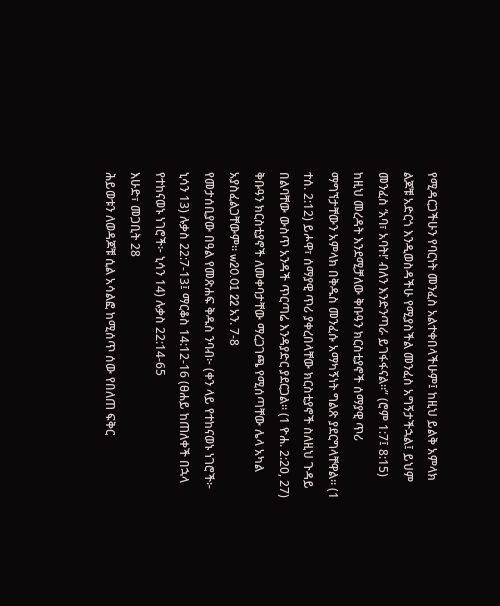የሚዳርጋችሁን የባርነት መንፈስ አልተቀበላችሁም፤ ከዚህ ይልቅ አምላክ ልጆቹ አድርጎ እንዲወስዳችሁ የሚያስችል መንፈስ አግኝታችኋል፤ ይህም መንፈስ ‘አባ፣ አባት!’ ብለን እንድንጣራ ይገፋፋናል።” (ሮም 1:7፤ 8:15) ከዚህ መረዳት እንደሚቻለው ቅቡዓን ክርስቲያኖች ሰማያዊ ጥሪ ማግኘታቸውን አምላክ በቅዱስ መንፈሱ አማካኝነት ግልጽ ያደርግላቸዋል። (1 ተሰ. 2:12) ይሖዋ፣ ሰማያዊ ጥሪ ያቀረበላቸው ክርስቲያኖች ስለዚህ ጉዳይ በልባቸው ውስጥ አንዳች ጥርጣሬ እንዳያድር ያደርጋል። (1 ዮሐ. 2:20, 27) ቅቡዓን ክርስቲያኖች ለመቀባታቸው ማረጋገጫ የሚሰጣቸው ሌላ አካል አያስፈልጋቸውም። w20.01 22 አን. 7-8
የመታሰቢያው በዓል የመጽሐፍ ቅዱስ ንባብ፦ (ቀን ላይ የተከናወኑ ነገሮች፦ ኒሳን 13) ሉቃስ 22:7-13፤ ማርቆስ 14:12-16 (ፀሐይ ከጠለቀች በኋላ የተከናወኑ ነገሮች፦ ኒሳን 14) ሉቃስ 22:14-65
እሁድ፣ መጋቢት 28
ሕይወቱን ለወዳጆቹ ሲል አሳልፎ ከሚሰጥ ሰው የበለጠ ፍቅር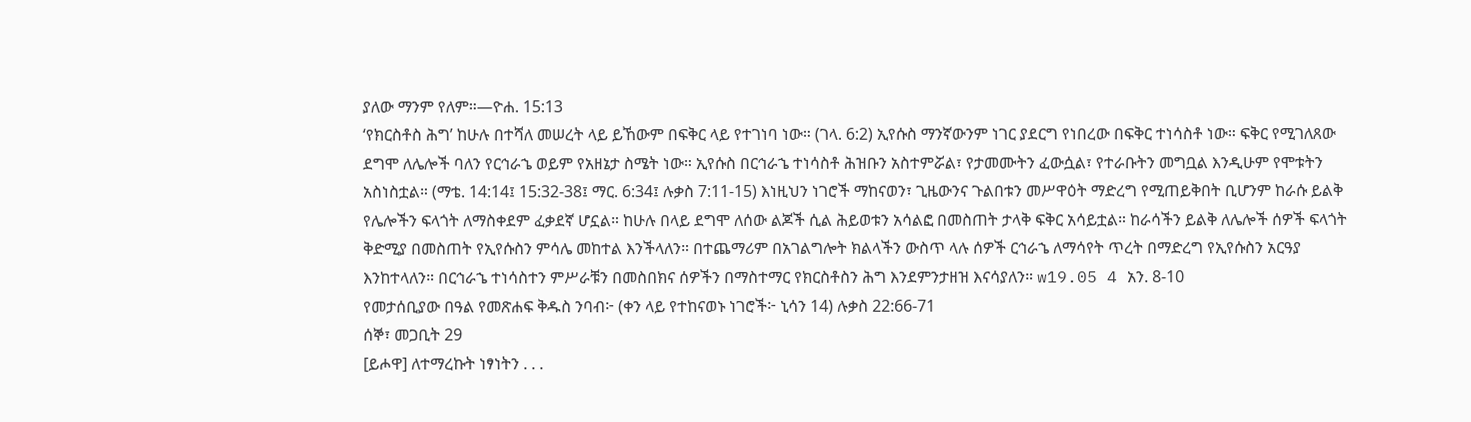ያለው ማንም የለም።—ዮሐ. 15:13
‘የክርስቶስ ሕግ’ ከሁሉ በተሻለ መሠረት ላይ ይኸውም በፍቅር ላይ የተገነባ ነው። (ገላ. 6:2) ኢየሱስ ማንኛውንም ነገር ያደርግ የነበረው በፍቅር ተነሳስቶ ነው። ፍቅር የሚገለጸው ደግሞ ለሌሎች ባለን የርኅራኄ ወይም የአዘኔታ ስሜት ነው። ኢየሱስ በርኅራኄ ተነሳስቶ ሕዝቡን አስተምሯል፣ የታመሙትን ፈውሷል፣ የተራቡትን መግቧል እንዲሁም የሞቱትን አስነስቷል። (ማቴ. 14:14፤ 15:32-38፤ ማር. 6:34፤ ሉቃስ 7:11-15) እነዚህን ነገሮች ማከናወን፣ ጊዜውንና ጉልበቱን መሥዋዕት ማድረግ የሚጠይቅበት ቢሆንም ከራሱ ይልቅ የሌሎችን ፍላጎት ለማስቀደም ፈቃደኛ ሆኗል። ከሁሉ በላይ ደግሞ ለሰው ልጆች ሲል ሕይወቱን አሳልፎ በመስጠት ታላቅ ፍቅር አሳይቷል። ከራሳችን ይልቅ ለሌሎች ሰዎች ፍላጎት ቅድሚያ በመስጠት የኢየሱስን ምሳሌ መከተል እንችላለን። በተጨማሪም በአገልግሎት ክልላችን ውስጥ ላሉ ሰዎች ርኅራኄ ለማሳየት ጥረት በማድረግ የኢየሱስን አርዓያ እንከተላለን። በርኅራኄ ተነሳስተን ምሥራቹን በመስበክና ሰዎችን በማስተማር የክርስቶስን ሕግ እንደምንታዘዝ እናሳያለን። w19.05 4 አን. 8-10
የመታሰቢያው በዓል የመጽሐፍ ቅዱስ ንባብ፦ (ቀን ላይ የተከናወኑ ነገሮች፦ ኒሳን 14) ሉቃስ 22:66-71
ሰኞ፣ መጋቢት 29
[ይሖዋ] ለተማረኩት ነፃነትን . . .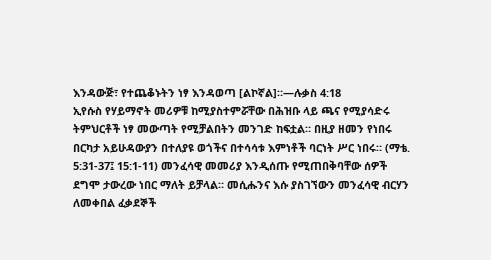እንዳውጅ፣ የተጨቆኑትን ነፃ እንዳወጣ [ልኮኛል]።—ሉቃስ 4:18
ኢየሱስ የሃይማኖት መሪዎቹ ከሚያስተምሯቸው በሕዝቡ ላይ ጫና የሚያሳድሩ ትምህርቶች ነፃ መውጣት የሚቻልበትን መንገድ ከፍቷል። በዚያ ዘመን የነበሩ በርካታ አይሁዳውያን በተለያዩ ወጎችና በተሳሳቱ እምነቶች ባርነት ሥር ነበሩ። (ማቴ. 5:31-37፤ 15:1-11) መንፈሳዊ መመሪያ እንዲሰጡ የሚጠበቅባቸው ሰዎች ደግሞ ታውረው ነበር ማለት ይቻላል። መሲሑንና እሱ ያስገኘውን መንፈሳዊ ብርሃን ለመቀበል ፈቃደኞች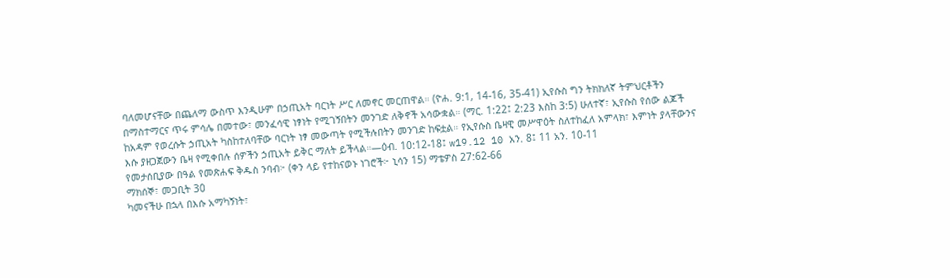ባለመሆናቸው በጨለማ ውስጥ እንዲሁም በኃጢአት ባርነት ሥር ለመኖር መርጠዋል። (ዮሐ. 9:1, 14-16, 35-41) ኢየሱስ ግን ትክክለኛ ትምህርቶችን በማስተማርና ጥሩ ምሳሌ በመተው፣ መንፈሳዊ ነፃነት የሚገኝበትን መንገድ ለቅኖች አሳውቋል። (ማር. 1:22፤ 2:23 እስከ 3:5) ሁለተኛ፣ ኢየሱስ የሰው ልጆች ከአዳም የወረሱት ኃጢአት ካስከተለባቸው ባርነት ነፃ መውጣት የሚችሉበትን መንገድ ከፍቷል። የኢየሱስ ቤዛዊ መሥዋዕት ስለተከፈለ አምላክ፣ እምነት ያላቸውንና እሱ ያዘጋጀውን ቤዛ የሚቀበሉ ሰዎችን ኃጢአት ይቅር ማለት ይችላል።—ዕብ. 10:12-18፤ w19.12 10 አን. 8፤ 11 አን. 10-11
የመታሰቢያው በዓል የመጽሐፍ ቅዱስ ንባብ፦ (ቀን ላይ የተከናወኑ ነገሮች፦ ኒሳን 15) ማቴዎስ 27:62-66
ማክሰኞ፣ መጋቢት 30
ካመናችሁ በኋላ በእሱ አማካኝነት፣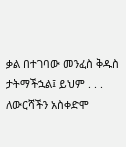ቃል በተገባው መንፈስ ቅዱስ ታትማችኋል፤ ይህም . . . ለውርሻችን አስቀድሞ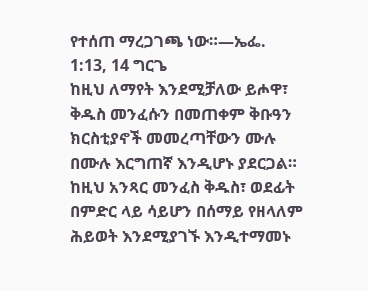የተሰጠ ማረጋገጫ ነው።—ኤፌ. 1:13, 14 ግርጌ
ከዚህ ለማየት እንደሚቻለው ይሖዋ፣ ቅዱስ መንፈሱን በመጠቀም ቅቡዓን ክርስቲያኖች መመረጣቸውን ሙሉ በሙሉ እርግጠኛ እንዲሆኑ ያደርጋል። ከዚህ አንጻር መንፈስ ቅዱስ፣ ወደፊት በምድር ላይ ሳይሆን በሰማይ የዘላለም ሕይወት እንደሚያገኙ እንዲተማመኑ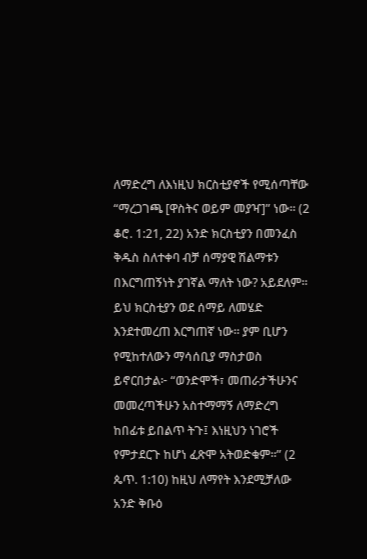ለማድረግ ለእነዚህ ክርስቲያኖች የሚሰጣቸው “ማረጋገጫ [ዋስትና ወይም መያዣ]” ነው። (2 ቆሮ. 1:21, 22) አንድ ክርስቲያን በመንፈስ ቅዱስ ስለተቀባ ብቻ ሰማያዊ ሽልማቱን በእርግጠኝነት ያገኛል ማለት ነው? አይደለም። ይህ ክርስቲያን ወደ ሰማይ ለመሄድ እንደተመረጠ እርግጠኛ ነው። ያም ቢሆን የሚከተለውን ማሳሰቢያ ማስታወስ ይኖርበታል፦ “ወንድሞች፣ መጠራታችሁንና መመረጣችሁን አስተማማኝ ለማድረግ ከበፊቱ ይበልጥ ትጉ፤ እነዚህን ነገሮች የምታደርጉ ከሆነ ፈጽሞ አትወድቁም።” (2 ጴጥ. 1:10) ከዚህ ለማየት እንደሚቻለው አንድ ቅቡዕ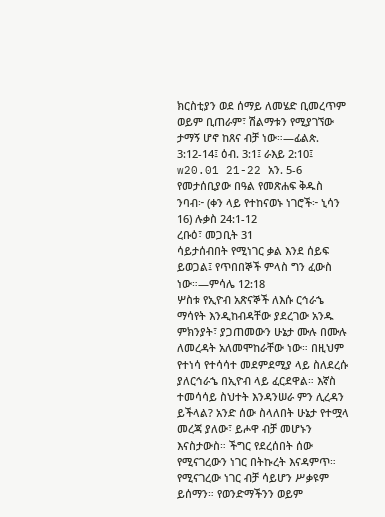ክርስቲያን ወደ ሰማይ ለመሄድ ቢመረጥም ወይም ቢጠራም፣ ሽልማቱን የሚያገኘው ታማኝ ሆኖ ከጸና ብቻ ነው።—ፊልጵ. 3:12-14፤ ዕብ. 3:1፤ ራእይ 2:10፤ w20.01 21-22 አን. 5-6
የመታሰቢያው በዓል የመጽሐፍ ቅዱስ ንባብ፦ (ቀን ላይ የተከናወኑ ነገሮች፦ ኒሳን 16) ሉቃስ 24:1-12
ረቡዕ፣ መጋቢት 31
ሳይታሰብበት የሚነገር ቃል እንደ ሰይፍ ይወጋል፤ የጥበበኞች ምላስ ግን ፈውስ ነው።—ምሳሌ 12:18
ሦስቱ የኢዮብ አጽናኞች ለእሱ ርኅራኄ ማሳየት እንዲከብዳቸው ያደረገው አንዱ ምክንያት፣ ያጋጠመውን ሁኔታ ሙሉ በሙሉ ለመረዳት አለመሞከራቸው ነው። በዚህም የተነሳ የተሳሳተ መደምደሚያ ላይ ስለደረሱ ያለርኅራኄ በኢዮብ ላይ ፈርደዋል። እኛስ ተመሳሳይ ስህተት እንዳንሠራ ምን ሊረዳን ይችላል? አንድ ሰው ስላለበት ሁኔታ የተሟላ መረጃ ያለው፣ ይሖዋ ብቻ መሆኑን እናስታውስ። ችግር የደረሰበት ሰው የሚናገረውን ነገር በትኩረት እናዳምጥ። የሚናገረው ነገር ብቻ ሳይሆን ሥቃዩም ይሰማን። የወንድማችንን ወይም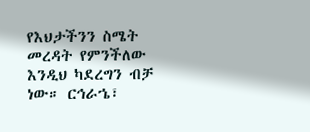የእህታችንን ስሜት መረዳት የምንችለው እንዲህ ካደረግን ብቻ ነው። ርኅራኄ፣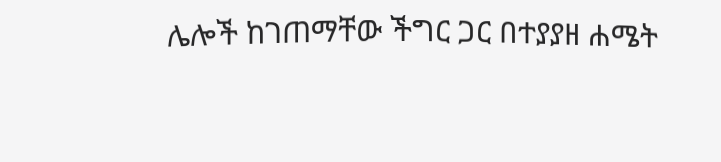ሌሎች ከገጠማቸው ችግር ጋር በተያያዘ ሐሜት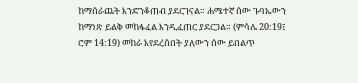ከማሰራጨት እንድንቆጠብ ያደርገናል። ሐሜተኛ ሰው ጉባኤውን ከማነጽ ይልቅ መከፋፈል እንዲፈጠር ያደርጋል። (ምሳሌ 20:19፤ ሮም 14:19) መከራ እየደረሰበት ያለውን ሰው ይበልጥ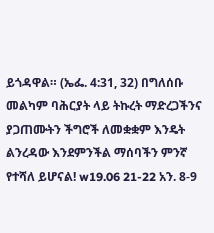ይጎዳዋል። (ኤፌ. 4:31, 32) በግለሰቡ መልካም ባሕርያት ላይ ትኩረት ማድረጋችንና ያጋጠሙትን ችግሮች ለመቋቋም እንዴት ልንረዳው እንደምንችል ማሰባችን ምንኛ የተሻለ ይሆናል! w19.06 21-22 አን. 8-9